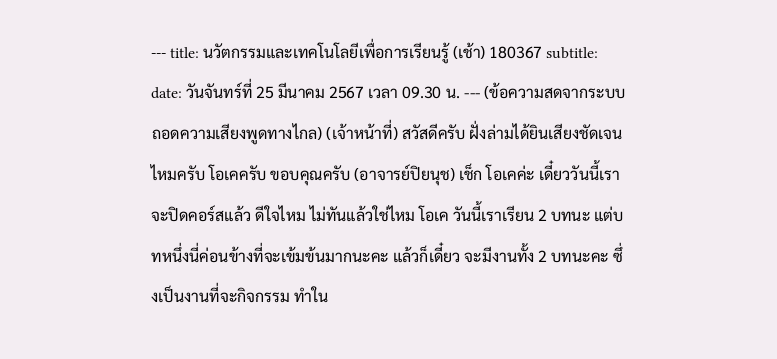--- title: นวัตกรรมและเทคโนโลยีเพื่อการเรียนรู้ (เช้า) 180367 subtitle: date: วันจันทร์ที่ 25 มีนาคม 2567 เวลา 09.30 น. --- (ข้อความสดจากระบบถอดความเสียงพูดทางไกล) (เจ้าหน้าที่) สวัสดีครับ ฝั่งล่ามได้ยินเสียงชัดเจนไหมครับ โอเคครับ ขอบคุณครับ (อาจารย์ปิยนุช) เช็ก โอเคค่ะ เดี๋ยววันนี้เราจะปิดคอร์สแล้ว ดีใจไหม ไม่ทันแล้วใช่ไหม โอเค วันนี้เราเรียน 2 บทนะ แต่บทหนึ่งนี่ค่อนข้างที่จะเข้มข้นมากนะคะ แล้วก็เดี๋ยว จะมีงานทั้ง 2 บทนะคะ ซึ่งเป็นงานที่จะกิจกรรม ทำใน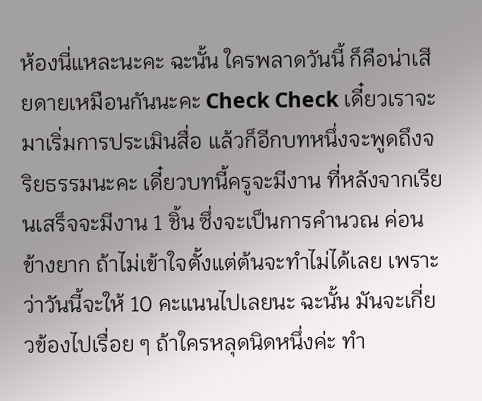ห้องนี่แหละนะคะ ฉะนั้น ใครพลาดวันนี้ ก็คือน่าเสียดายเหมือนกันนะคะ Check Check เดี๋ยวเราจะมาเริ่มการประเมินสื่อ แล้วก็อีกบทหนึ่งจะพูดถึงจริยธรรมนะคะ เดี๋ยวบทนี้ครูจะมีงาน ที่หลังจากเรียนเสร็จจะมีงาน 1 ชิ้น ซึ่งจะเป็นการคำนวณ ค่อนข้างยาก ถ้าไม่เข้าใจตั้งแต่ต้นจะทำไม่ได้เลย เพราะว่าวันนี้จะให้ 10 คะแนนไปเลยนะ ฉะนั้น มันจะเกี่ยวข้องไปเรื่อย ๆ ถ้าใครหลุดนิดหนึ่งค่ะ ทำ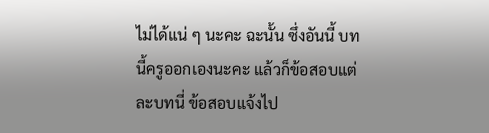ไม่ได้แน่ ๆ นะคะ ฉะนั้น ซึ่งอันนี้ บทนี้ครูออกเองนะคะ แล้วก็ข้อสอบแต่ละบทนี่ ข้อสอบแจ้งไป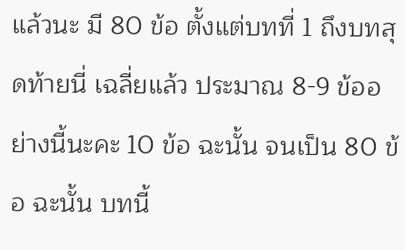แล้วนะ มี 80 ข้อ ตั้งแต่บทที่ 1 ถึงบทสุดท้ายนี่ เฉลี่ยแล้ว ประมาณ 8-9 ข้ออย่างนี้นะคะ 10 ข้อ ฉะนั้น จนเป็น 80 ข้อ ฉะนั้น บทนี้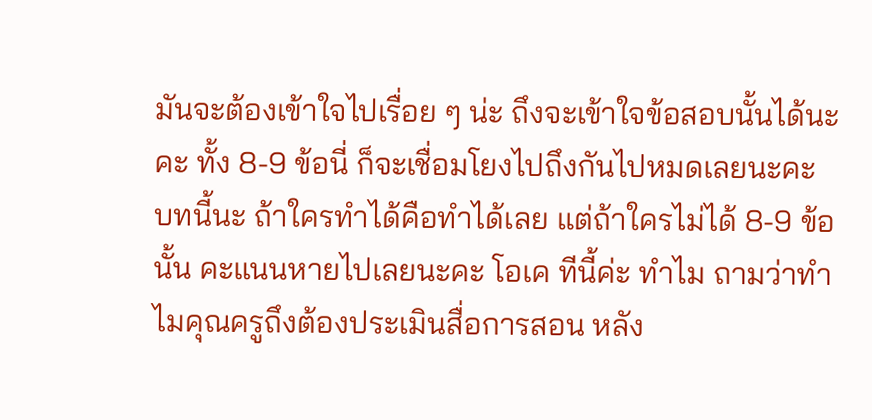มันจะต้องเข้าใจไปเรื่อย ๆ น่ะ ถึงจะเข้าใจข้อสอบนั้นได้นะคะ ทั้ง 8-9 ข้อนี่ ก็จะเชื่อมโยงไปถึงกันไปหมดเลยนะคะ บทนี้นะ ถ้าใครทำได้คือทำได้เลย แต่ถ้าใครไม่ได้ 8-9 ข้อนั้น คะแนนหายไปเลยนะคะ โอเค ทีนี้ค่ะ ทำไม ถามว่าทำไมคุณครูถึงต้องประเมินสื่อการสอน หลัง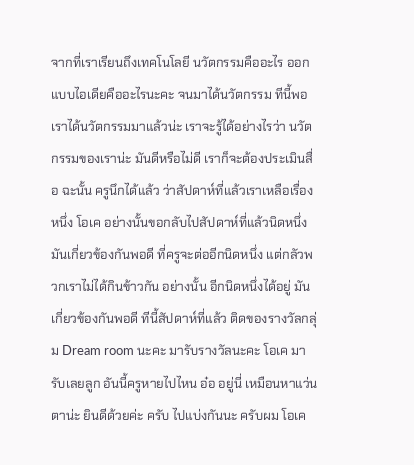จากที่เราเรียนถึงเทคโนโลยี นวัตกรรมคืออะไร ออกแบบไอเดียคืออะไรนะคะ จนมาได้นวัตกรรม ทีนี้พอเราได้นวัตกรรมมาแล้วน่ะ เราจะรู้ได้อย่างไรว่า นวัตกรรมของเราน่ะ มันดีหรือไม่ดี เราก็จะต้องประเมินสื่อ ฉะนั้น ครูนึกได้แล้ว ว่าสัปดาห์ที่แล้วเราเหลือเรื่องหนึ่ง โอเค อย่างนั้นขอกลับไปสัปดาห์ที่แล้วนิดหนึ่ง มันเกี่ยวข้องกันพอดี ที่ครูจะต่ออีกนิดหนึ่ง แต่กลัวพวกเราไม่ได้กินข้าวกัน อย่างนั้น อีกนิดหนึ่งได้อยู่ มันเกี่ยวข้องกันพอดี ทีนี้สัปดาห์ที่แล้ว ติดของรางวัลกลุ่ม Dream room นะคะ มารับรางวัลนะคะ โอเค มารับเลยลูก อันนี้ครูหายไปไหน อ๋อ อยู่นี่ เหมือนหาแว่นตาน่ะ ยินดีด้วยค่ะ ครับ ไปแบ่งกันนะ ครับผม โอเค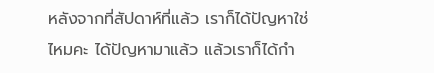หลังจากที่สัปดาห์ที่แล้ว เราก็ได้ปัญหาใช่ไหมคะ ได้ปัญหามาแล้ว แล้วเราก็ได้กำ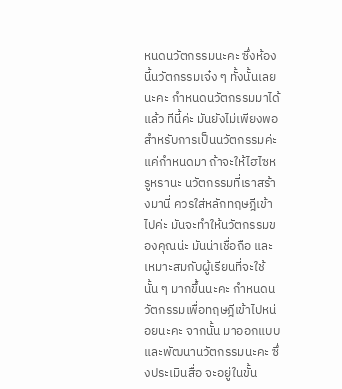หนดนวัตกรรมนะคะ ซึ่งห้องนี้นวัตกรรมเจ๋ง ๆ ทั้งนั้นเลยนะคะ กำหนดนวัตกรรมมาได้แล้ว ทีนี้ค่ะ มันยังไม่เพียงพอสำหรับการเป็นนวัตกรรมค่ะ แค่กำหนดมา ถ้าจะให้ไฮไซหรูหรานะ นวัตกรรมที่เราสร้างมานี่ ควรใส่หลักทฤษฎีเข้าไปค่ะ มันจะทำให้นวัตกรรมของคุณน่ะ มันน่าเชื่อถือ และเหมาะสมกับผู้เรียนที่จะใช้นั้น ๆ มากขึ้นนะคะ กำหนดนวัตกรรมเพื่อทฤษฎีเข้าไปหน่อยนะคะ จากนั้น มาออกแบบ และพัฒนานวัตกรรมนะคะ ซึ่งประเมินสื่อ จะอยู่ในขั้น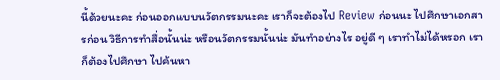นี้ด้วยนะคะ ก่อนออกแบบนวัตกรรมนะคะ เราก็จะต้องไป Review ก่อนนะ ไปศึกษาเอกสารก่อน วิธีการทำสื่อนั้นน่ะ หรือนวัตกรรมนั้นน่ะ มันทำอย่างไร อยู่ดี ๆ เราทำไม่ได้หรอก เราก็ต้องไปศึกษา ไปค้นหา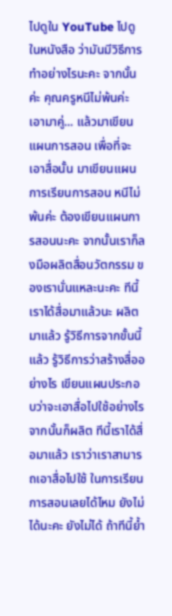ไปดูใน YouTube ไปดูในหนังสือ ว่ามันมีวิธีการทำอย่างไรนะคะ จากนั้นค่ะ คุณครูหนีไม่พ้นค่ะ เอามาคู่... แล้วมาเขียนแผนการสอน เพื่อที่จะเอาสื่อนั้น มาเขียนแผนการเรียนการสอน หนีไม่พ้นค่ะ ต้องเขียนแผนการสอนนะคะ จากนั้นเราก็ลงมือผลิตสื่อนวัตกรรม ของเรานั่นแหละนะคะ ทีนี้เราได้สื่อมาแล้วนะ ผลิตมาแล้ว รู้วิธีการจากขั้นนี้แล้ว รู้วิธีการว่าสร้างสื่ออย่างไร เขียนแผนประกอบว่าจะเอาสื่อไปใช้อย่างไร จากนั้นก็ผลิต ทีนี้เราได้สื่อมาแล้ว เราว่าเราสามารถเอาสื่อไปใช้ ในการเรียนการสอนเลยได้ไหม ยังไม่ได้นะคะ ยังไม่ได้ ถ้าทีนี้ย้ำ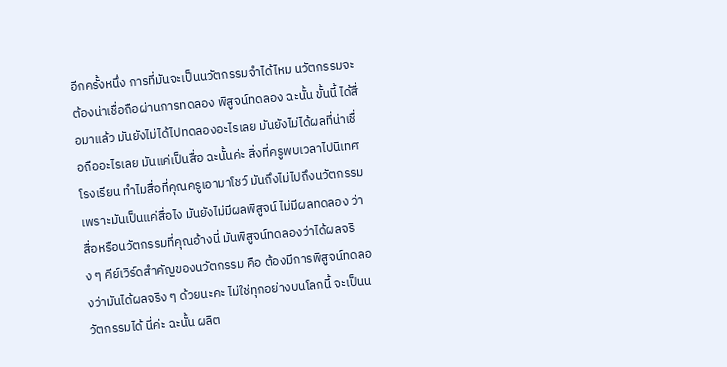อีกครั้งหนึ่ง การที่มันจะเป็นนวัตกรรมจำได้ไหม นวัตกรรมจะต้องน่าเชื่อถือผ่านการทดลอง พิสูจน์ทดลอง ฉะนั้น ขั้นนี้ ได้สื่อมาแล้ว มันยังไม่ได้ไปทดลองอะไรเลย มันยังไม่ได้ผลที่น่าเชื่อถืออะไรเลย มันแค่เป็นสื่อ ฉะนั้นค่ะ สิ่งที่ครูพบเวลาไปนิเทศโรงเรียน ทำไมสื่อที่คุณครูเอามาโชว์ มันถึงไม่ไปถึงนวัตกรรม เพราะมันเป็นแค่สื่อไง มันยังไม่มีผลพิสูจน์ ไม่มีผลทดลอง ว่าสื่อหรือนวัตกรรมที่คุณอ้างนี่ มันพิสูจน์ทดลองว่าได้ผลจริง ๆ คีย์เวิร์ดสำคัญของนวัตกรรม คือ ต้องมีการพิสูจน์ทดลองว่ามันได้ผลจริง ๆ ด้วยนะคะ ไม่ใช่ทุกอย่างบนโลกนี้ จะเป็นนวัตกรรมได้ นี่ค่ะ ฉะนั้น ผลิต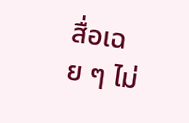สื่อเฉย ๆ ไม่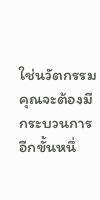ใช่นวัตกรรม คุณจะต้องมีกระบวนการอีกขั้นหนึ่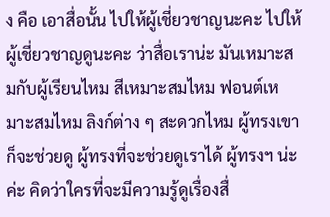ง คือ เอาสื่อนั้น ไปให้ผู้เชี่ยวชาญนะคะ ไปให้ผู้เชี่ยวชาญดูนะคะ ว่าสื่อเราน่ะ มันเหมาะสมกับผู้เรียนไหม สีเหมาะสมไหม ฟอนต์เหมาะสมไหม ลิงก์ต่าง ๆ สะดวกไหม ผู้ทรงเขาก็จะช่วยดู ผู้ทรงที่จะช่วยดูเราได้ ผู้ทรงฯ น่ะค่ะ คิดว่าใครที่จะมีความรู้ดูเรื่องสื่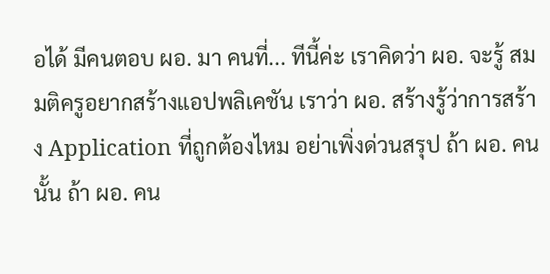อได้ มีคนตอบ ผอ. มา คนที่... ทีนี้ค่ะ เราคิดว่า ผอ. จะรู้ สมมติครูอยากสร้างแอปพลิเคชัน เราว่า ผอ. สร้างรู้ว่าการสร้าง Application ที่ถูกต้องไหม อย่าเพิ่งด่วนสรุป ถ้า ผอ. คนนั้น ถ้า ผอ. คน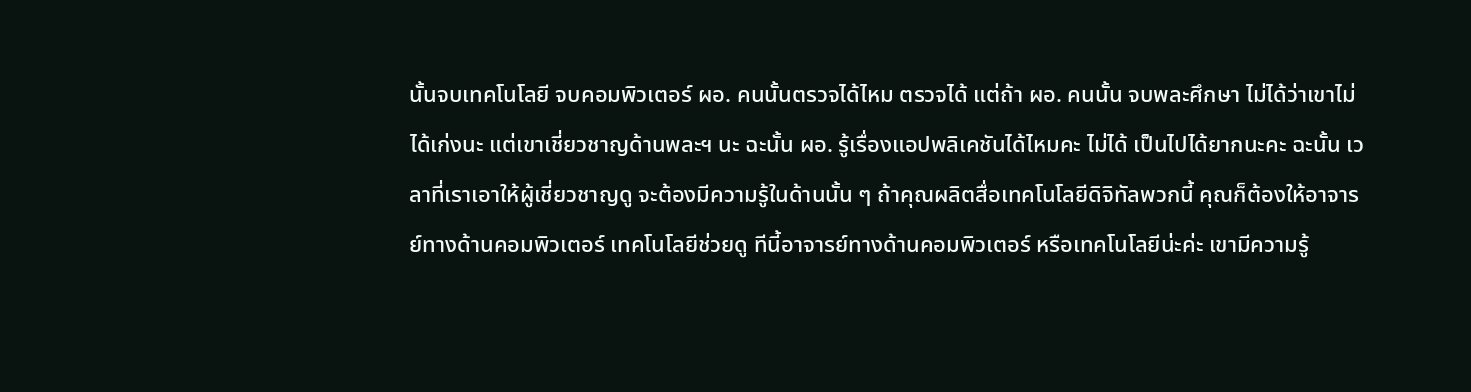นั้นจบเทคโนโลยี จบคอมพิวเตอร์ ผอ. คนนั้นตรวจได้ไหม ตรวจได้ แต่ถ้า ผอ. คนนั้น จบพละศึกษา ไม่ได้ว่าเขาไม่ได้เก่งนะ แต่เขาเชี่ยวชาญด้านพละฯ นะ ฉะนั้น ผอ. รู้เรื่องแอปพลิเคชันได้ไหมคะ ไม่ได้ เป็นไปได้ยากนะคะ ฉะนั้น เวลาที่เราเอาให้ผู้เชี่ยวชาญดู จะต้องมีความรู้ในด้านนั้น ๆ ถ้าคุณผลิตสื่อเทคโนโลยีดิจิทัลพวกนี้ คุณก็ต้องให้อาจารย์ทางด้านคอมพิวเตอร์ เทคโนโลยีช่วยดู ทีนี้อาจารย์ทางด้านคอมพิวเตอร์ หรือเทคโนโลยีน่ะค่ะ เขามีความรู้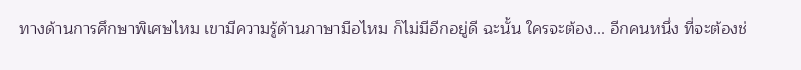ทางด้านการศึกษาพิเศษไหม เขามีความรู้ด้านภาษามือไหม ก็ไม่มีอีกอยู่ดี ฉะนั้น ใครจะต้อง... อีกคนหนึ่ง ที่จะต้องช่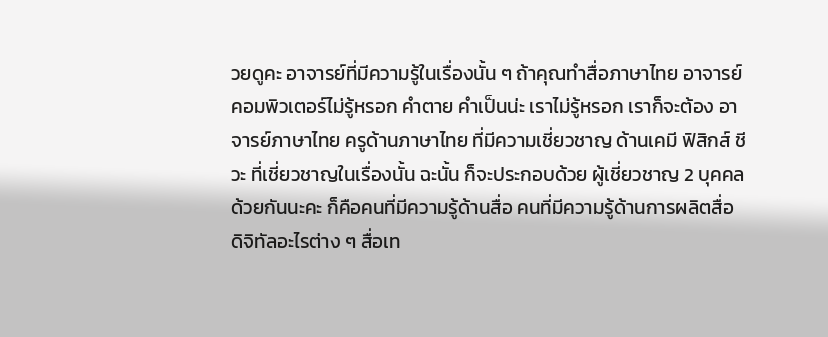วยดูคะ อาจารย์ที่มีความรู้ในเรื่องนั้น ๆ ถ้าคุณทำสื่อภาษาไทย อาจารย์คอมพิวเตอร์ไม่รู้หรอก คำตาย คำเป็นน่ะ เราไม่รู้หรอก เราก็จะต้อง อาจารย์ภาษาไทย ครูด้านภาษาไทย ที่มีความเชี่ยวชาญ ด้านเคมี ฟิสิกส์ ชีวะ ที่เชี่ยวชาญในเรื่องนั้น ฉะนั้น ก็จะประกอบด้วย ผู้เชี่ยวชาญ 2 บุคคลด้วยกันนะคะ ก็คือคนที่มีความรู้ด้านสื่อ คนที่มีความรู้ด้านการผลิตสื่อ ดิจิทัลอะไรต่าง ๆ สื่อเท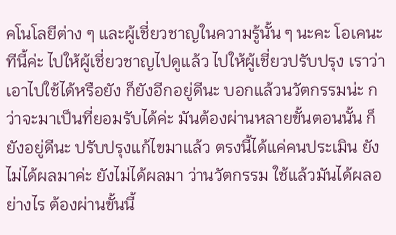คโนโลยีต่าง ๆ และผู้เชี่ยวชาญในความรู้นั้น ๆ นะคะ โอเคนะ ทีนี้ค่ะ ไปให้ผู้เชี่ยวชาญไปดูแล้ว ไปให้ผู้เชี่ยวปรับปรุง เราว่าเอาไปใช้ได้หรือยัง ก็ยังอีกอยู่ดีนะ บอกแล้วนวัตกรรมน่ะ กว่าจะมาเป็นที่ยอมรับได้ค่ะ มันต้องผ่านหลายขั้นตอนนั้น ก็ยังอยู่ดีนะ ปรับปรุงแก้ไขมาแล้ว ตรงนี้ได้แค่คนประเมิน ยังไม่ได้ผลมาค่ะ ยังไม่ได้ผลมา ว่านวัตกรรม ใช้แล้วมันได้ผลอย่างไร ต้องผ่านขั้นนี้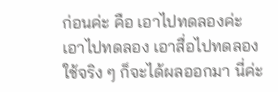ก่อนค่ะ คือ เอาไปทดลองค่ะ เอาไปทดลอง เอาสื่อไปทดลองใช้จริง ๆ ก็จะได้ผลออกมา นี่ค่ะ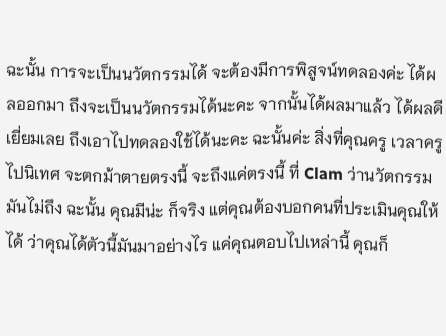ฉะนั้น การจะเป็นนวัตกรรมได้ จะต้องมีการพิสูจน์ทดลองค่ะ ได้ผลออกมา ถึงจะเป็นนวัตกรรมได้นะคะ จากนั้นได้ผลมาแล้ว ได้ผลดีเยี่ยมเลย ถึงเอาไปทดลองใช้ได้นะคะ ฉะนั้นค่ะ สิ่งที่คุณครู เวลาครูไปนิเทศ จะตกม้าตายตรงนี้ จะถึงแค่ตรงนี้ ที่ Clam ว่านวัตกรรมมันไม่ถึง ฉะนั้น คุณมีน่ะ ก็จริง แต่คุณต้องบอกคนที่ประเมินคุณให้ได้ ว่าคุณได้ตัวนี้มันมาอย่างไร แค่คุณตอบไปเหล่านี้ คุณก็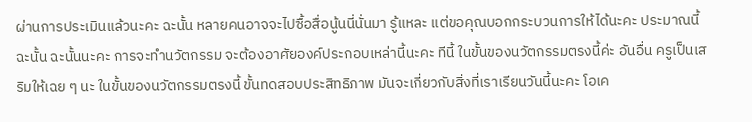ผ่านการประเมินแล้วนะคะ ฉะนั้น หลายคนอาจจะไปซื้อสื่อนู้นนี่นั่นมา รู้แหละ แต่ขอคุณบอกกระบวนการให้ได้นะคะ ประมาณนี้ ฉะนั้น ฉะนั้นนะคะ การจะทำนวัตกรรม จะต้องอาศัยองค์ประกอบเหล่านี้นะคะ ทีนี้ ในขั้นของนวัตกรรมตรงนี้ค่ะ อันอื่น ครูเป็นเสริมให้เฉย ๆ นะ ในขั้นของนวัตกรรมตรงนี้ ขั้นทดสอบประสิทธิภาพ มันจะเกี่ยวกับสิ่งที่เราเรียนวันนี้นะคะ โอเค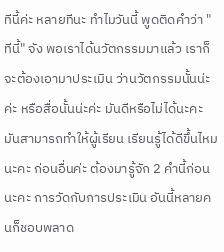ทีนี้ค่ะ หลายทีนะ ทำไมวันนี้ พูดติดคำว่า "ทีนี้" จัง พอเราได้นวัตกรรมมาแล้ว เราก็จะต้องเอามาประเมิน ว่านวัตกรรมนั้นน่ะค่ะ หรือสื่อนั้นน่ะค่ะ มันดีหรือไม่ได้นะคะ มันสามารถทำให้ผู้เรียน เรียนรู้ได้ดีขึ้นไหมนะคะ ก่อนอื่นค่ะ ต้องมารู้จัก 2 คำนี้ก่อนนะคะ การวัดกับการประเมิน อันนี้หลายคนก็ชอบพลาด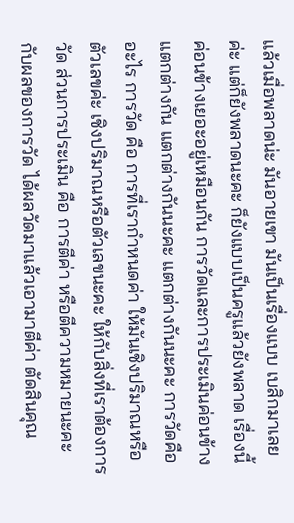แล้วเมื่อพลาดน่ะ มันอายเขา มันเป็นเรื่องแบบ เบสิกมาเลยค่ะ แต่ก็ยังพลาดนะคะ ก็ยังแบบเป็นครูแล้วยังพลาด เรื่องนี้ค่อนข้างเยอะอยู่เหมือนกัน การวัดและการประเมินค่อนข้างแตกต่างกัน แตกต่างกันนะคะ แตกต่างกันนะคะ การวัดคืออะไร การวัด คือ การที่เรากำหนดค่า ให้มันเชิงปริมาณหรือตัวเลขค่ะ เชิงปริมาณหรือตัวเลขนะคะ ให้กับสิ่งที่เราต้องการวัด ส่วนการประเมิน คือ การตีค่า หรือตีความหมายนะคะ กับผลของการวัด ได้ผลวัดมาแล้วเอามาตีค่า ตัดสินคุณ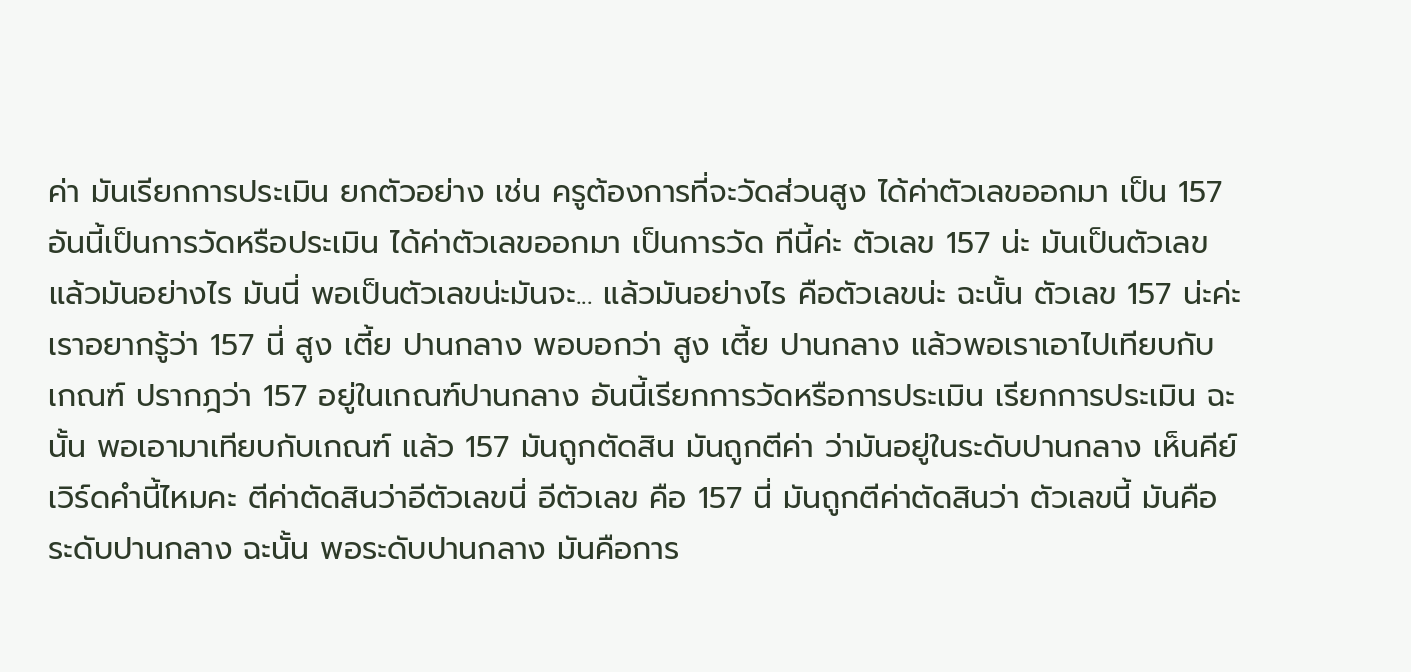ค่า มันเรียกการประเมิน ยกตัวอย่าง เช่น ครูต้องการที่จะวัดส่วนสูง ได้ค่าตัวเลขออกมา เป็น 157 อันนี้เป็นการวัดหรือประเมิน ได้ค่าตัวเลขออกมา เป็นการวัด ทีนี้ค่ะ ตัวเลข 157 น่ะ มันเป็นตัวเลข แล้วมันอย่างไร มันนี่ พอเป็นตัวเลขน่ะมันจะ... แล้วมันอย่างไร คือตัวเลขน่ะ ฉะนั้น ตัวเลข 157 น่ะค่ะ เราอยากรู้ว่า 157 นี่ สูง เตี้ย ปานกลาง พอบอกว่า สูง เตี้ย ปานกลาง แล้วพอเราเอาไปเทียบกับเกณฑ์ ปรากฎว่า 157 อยู่ในเกณฑ์ปานกลาง อันนี้เรียกการวัดหรือการประเมิน เรียกการประเมิน ฉะนั้น พอเอามาเทียบกับเกณฑ์ แล้ว 157 มันถูกตัดสิน มันถูกตีค่า ว่ามันอยู่ในระดับปานกลาง เห็นคีย์เวิร์ดคำนี้ไหมคะ ตีค่าตัดสินว่าอีตัวเลขนี่ อีตัวเลข คือ 157 นี่ มันถูกตีค่าตัดสินว่า ตัวเลขนี้ มันคือระดับปานกลาง ฉะนั้น พอระดับปานกลาง มันคือการ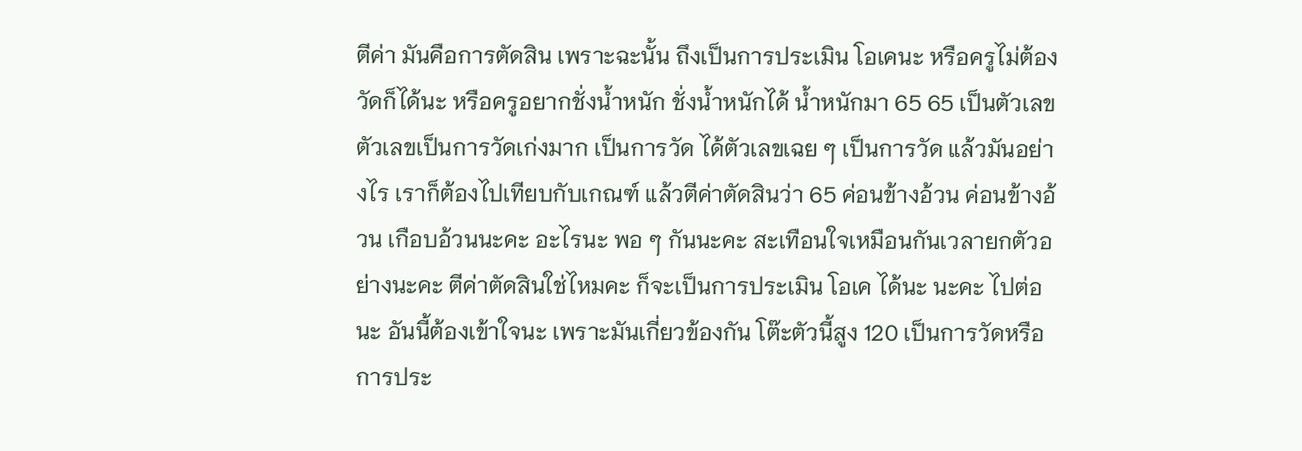ตีค่า มันคือการตัดสิน เพราะฉะนั้น ถึงเป็นการประเมิน โอเคนะ หรือครูไม่ต้องวัดก็ได้นะ หรือครูอยากชั่งน้ำหนัก ชั่งน้ำหนักได้ น้ำหนักมา 65 65 เป็นตัวเลข ตัวเลขเป็นการวัดเก่งมาก เป็นการวัด ได้ตัวเลขเฉย ๆ เป็นการวัด แล้วมันอย่างไร เราก็ต้องไปเทียบกับเกณฑ์ แล้วตีค่าตัดสินว่า 65 ค่อนข้างอ้วน ค่อนข้างอ้วน เกือบอ้วนนะคะ อะไรนะ พอ ๆ กันนะคะ สะเทือนใจเหมือนกันเวลายกตัวอย่างนะคะ ตีค่าตัดสินใช่ไหมคะ ก็จะเป็นการประเมิน โอเค ได้นะ นะคะ ไปต่อนะ อันนี้ต้องเข้าใจนะ เพราะมันเกี่ยวข้องกัน โต๊ะตัวนี้สูง 120 เป็นการวัดหรือการประ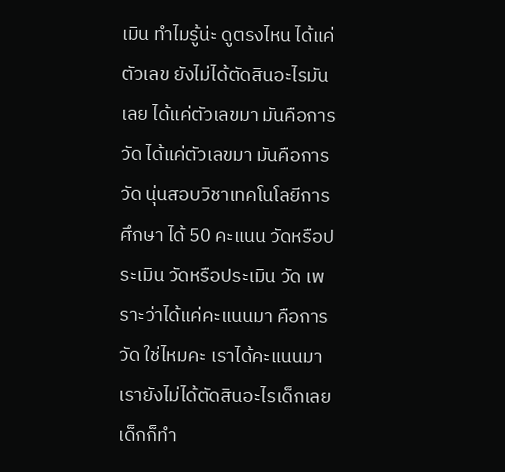เมิน ทำไมรู้น่ะ ดูตรงไหน ได้แค่ตัวเลข ยังไม่ได้ตัดสินอะไรมันเลย ได้แค่ตัวเลขมา มันคือการวัด ได้แค่ตัวเลขมา มันคือการวัด นุ่นสอบวิชาเทคโนโลยีการศึกษา ได้ 50 คะแนน วัดหรือประเมิน วัดหรือประเมิน วัด เพราะว่าได้แค่คะแนนมา คือการวัด ใช่ไหมคะ เราได้คะแนนมา เรายังไม่ได้ตัดสินอะไรเด็กเลย เด็กก็ทำ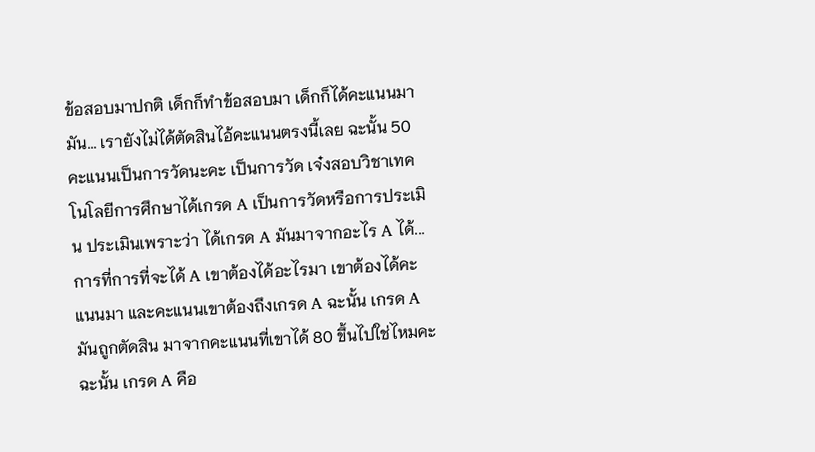ข้อสอบมาปกติ เด็กก็ทำข้อสอบมา เด็กก็ได้คะแนนมา มัน... เรายังไม่ได้ตัดสินไอ้คะแนนตรงนี้เลย ฉะนั้น 50 คะแนนเป็นการวัดนะคะ เป็นการวัด เจ๋งสอบวิชาเทคโนโลยีการศึกษาได้เกรด A เป็นการวัดหรือการประเมิน ประเมินเพราะว่า ได้เกรด A มันมาจากอะไร A ได้... การที่การที่จะได้ A เขาต้องได้อะไรมา เขาต้องได้คะแนนมา และคะแนนเขาต้องถึงเกรด A ฉะนั้น เกรด A มันถูกตัดสิน มาจากคะแนนที่เขาได้ 80 ขึ้นไปใช่ไหมคะ ฉะนั้น เกรด A คือ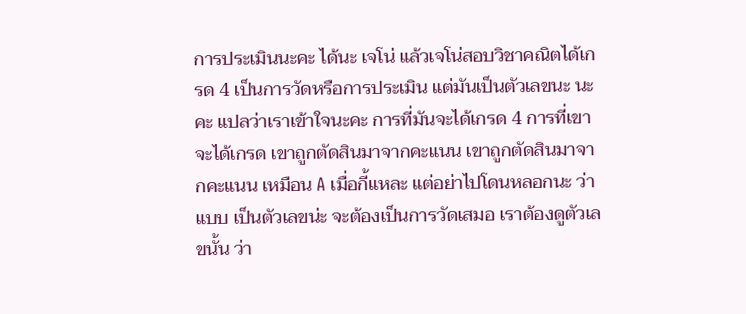การประเมินนะคะ ได้นะ เจโน่ แล้วเจโน่สอบวิชาคณิตได้เกรด 4 เป็นการวัดหรือการประเมิน แต่มันเป็นตัวเลขนะ นะคะ แปลว่าเราเข้าใจนะคะ การที่มันจะได้เกรด 4 การที่เขาจะได้เกรด เขาถูกตัดสินมาจากคะแนน เขาถูกตัดสินมาจากคะแนน เหมือน A เมื่อกี้แหละ แต่อย่าไปโดนหลอกนะ ว่าแบบ เป็นตัวเลขน่ะ จะต้องเป็นการวัดเสมอ เราต้องดูตัวเลขนั้น ว่า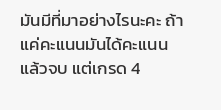มันมีที่มาอย่างไรนะคะ ถ้าแค่คะแนนมันได้คะแนนแล้วจบ แต่เกรด 4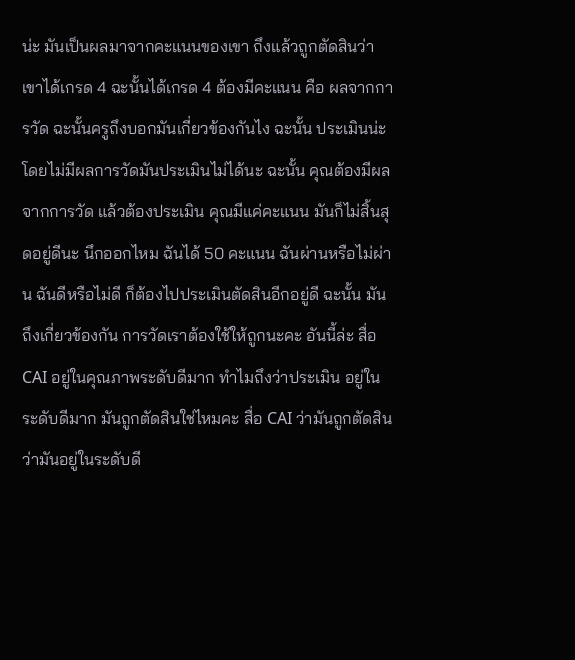น่ะ มันเป็นผลมาจากคะแนนของเขา ถึงแล้วถูกตัดสินว่าเขาได้เกรด 4 ฉะนั้นได้เกรด 4 ต้องมีคะแนน คือ ผลจากการวัด ฉะนั้นครูถึงบอกมันเกี่ยวข้องกันไง ฉะนั้น ประเมินน่ะ โดยไม่มีผลการวัดมันประเมินไม่ได้นะ ฉะนั้น คุณต้องมีผลจากการวัด แล้วต้องประเมิน คุณมีแค่คะแนน มันก็ไม่สิ้นสุดอยู่ดีนะ นึกออกไหม ฉันได้ 50 คะแนน ฉันผ่านหรือไม่ผ่าน ฉันดีหรือไม่ดี ก็ต้องไปประเมินตัดสินอีกอยู่ดี ฉะนั้น มันถึงเกี่ยวข้องกัน การวัดเราต้องใช้ให้ถูกนะคะ อันนี้ล่ะ สื่อ CAI อยู่ในคุณภาพระดับดีมาก ทำไมถึงว่าประเมิน อยู่ในระดับดีมาก มันถูกตัดสินใช่ไหมคะ สื่อ CAI ว่ามันถูกตัดสินว่ามันอยู่ในระดับดี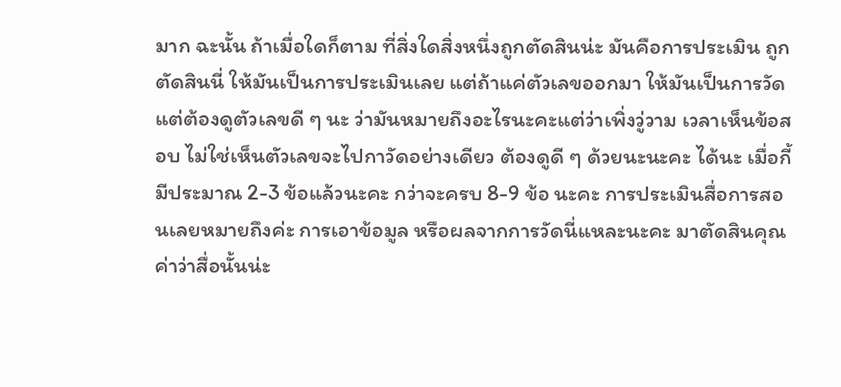มาก ฉะนั้น ถ้าเมื่อใดก็ตาม ที่สิ่งใดสิ่งหนึ่งถูกตัดสินน่ะ มันคือการประเมิน ถูกตัดสินนี่ ให้มันเป็นการประเมินเลย แต่ถ้าแค่ตัวเลขออกมา ให้มันเป็นการวัด แต่ต้องดูตัวเลขดี ๆ นะ ว่ามันหมายถึงอะไรนะคะแต่ว่าเพิ่งวู่วาม เวลาเห็นข้อสอบ ไม่ใช่เห็นตัวเลขจะไปกาวัดอย่างเดียว ต้องดูดี ๆ ด้วยนะนะคะ ได้นะ เมื่อกี้มีประมาณ 2-3 ข้อแล้วนะคะ กว่าจะครบ 8-9 ข้อ นะคะ การประเมินสื่อการสอนเลยหมายถึงค่ะ การเอาข้อมูล หรือผลจากการวัดนี่แหละนะคะ มาตัดสินคุณค่าว่าสื่อนั้นน่ะ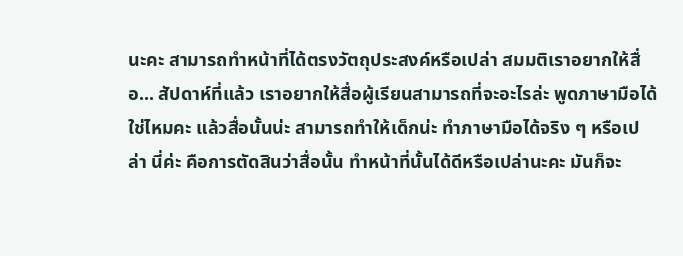นะคะ สามารถทำหน้าที่ได้ตรงวัตถุประสงค์หรือเปล่า สมมติเราอยากให้สื่อ... สัปดาห์ที่แล้ว เราอยากให้สื่อผู้เรียนสามารถที่จะอะไรล่ะ พูดภาษามือได้ ใช่ไหมคะ แล้วสื่อนั้นน่ะ สามารถทำให้เด็กน่ะ ทำภาษามือได้จริง ๆ หรือเปล่า นี่ค่ะ คือการตัดสินว่าสื่อนั้น ทำหน้าที่นั้นได้ดีหรือเปล่านะคะ มันก็จะ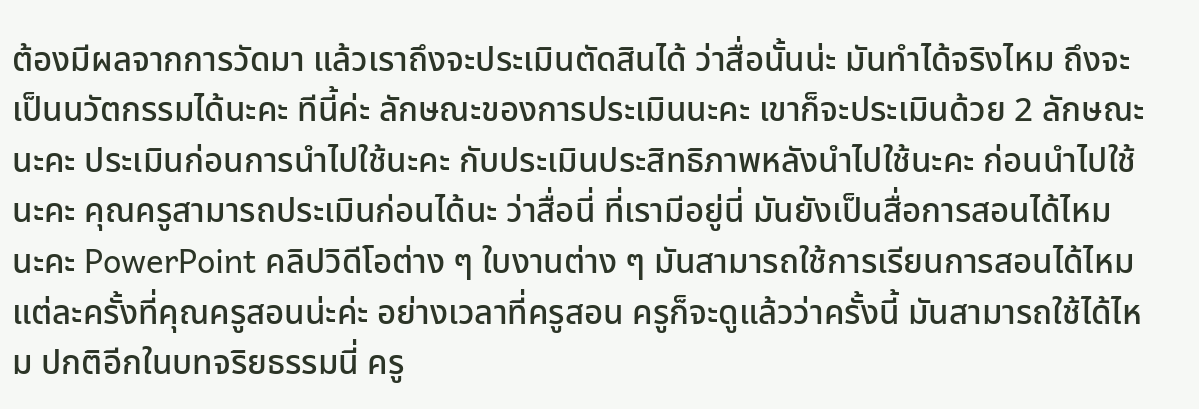ต้องมีผลจากการวัดมา แล้วเราถึงจะประเมินตัดสินได้ ว่าสื่อนั้นน่ะ มันทำได้จริงไหม ถึงจะเป็นนวัตกรรมได้นะคะ ทีนี้ค่ะ ลักษณะของการประเมินนะคะ เขาก็จะประเมินด้วย 2 ลักษณะนะคะ ประเมินก่อนการนำไปใช้นะคะ กับประเมินประสิทธิภาพหลังนำไปใช้นะคะ ก่อนนำไปใช้นะคะ คุณครูสามารถประเมินก่อนได้นะ ว่าสื่อนี่ ที่เรามีอยู่นี่ มันยังเป็นสื่อการสอนได้ไหม นะคะ PowerPoint คลิปวิดีโอต่าง ๆ ใบงานต่าง ๆ มันสามารถใช้การเรียนการสอนได้ไหม แต่ละครั้งที่คุณครูสอนน่ะค่ะ อย่างเวลาที่ครูสอน ครูก็จะดูแล้วว่าครั้งนี้ มันสามารถใช้ได้ไหม ปกติอีกในบทจริยธรรมนี่ ครู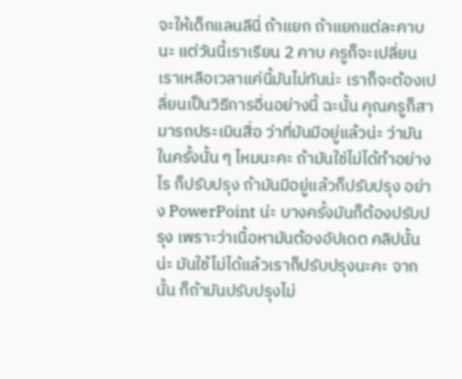จะให้เด็กแลนลีนี่ ถ้าแยก ถ้าแยกแต่ละคาบนะ แต่วันนี้เราเรียน 2 คาบ ครูก็จะเปลี่ยน เราเหลือเวลาแค่นี้มันไม่ทันน่ะ เราก็จะต้องเปลี่ยนเป็นวิธีการอื่นอย่างนี้ ฉะนั้น คุณครูก็สามารถประเมินสื่อ ว่าที่มันมีอยู่แล้วน่ะ ว่ามันในครั้งนั้น ๆ ไหมนะคะ ถ้ามันใช่ไม่ได้ทำอย่างไร ก็ปรับปรุง ถ้ามันมีอยู่แล้วก็ปรับปรุง อย่าง PowerPoint น่ะ บางครั้งมันก็ต้องปรับปรุง เพราะว่าเนื้อหามันต้องอัปเดต คลิปนั้นน่ะ มันใช้ไม่ได้แล้วเราก็ปรับปรุงนะคะ จากนั้น ก็ถ้ามันปรับปรุงไม่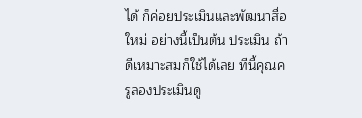ได้ ก็ค่อยประเมินและพัฒนาสื่อใหม่ อย่างนี้เป็นต้น ประเมิน ถ้าดีเหมาะสมก็ใช้ได้เลย ทีนี้คุณครูลองประเมินดู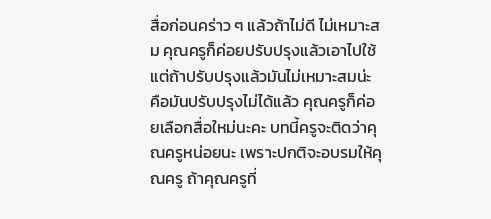สื่อก่อนคร่าว ๆ แล้วถ้าไม่ดี ไม่เหมาะสม คุณครูก็ค่อยปรับปรุงแล้วเอาไปใช้ แต่ถ้าปรับปรุงแล้วมันไม่เหมาะสมน่ะ คือมันปรับปรุงไม่ได้แล้ว คุณครูก็ค่อยเลือกสื่อใหม่นะคะ บทนี้ครูจะติดว่าคุณครูหน่อยนะ เพราะปกติจะอบรมให้คุณครู ถ้าคุณครูที่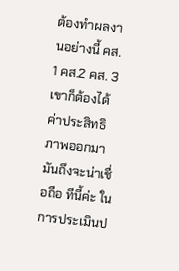ต้องทำผลงานอย่างนี้ คส. 1 คส.2 คส. 3 เขาก็ต้องได้ค่าประสิทธิภาพออกมา มันถึงจะน่าเชื่อถือ ทีนี้ค่ะ ในการประเมินป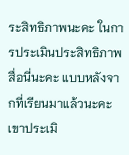ระสิทธิภาพนะคะ ในการประเมินประสิทธิภาพสื่อนี่นะคะ แบบหลังจากที่เรียนมาแล้วนะคะ เขาประเมิ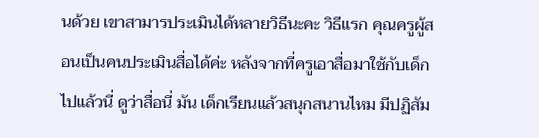นด้วย เขาสามารประเมินได้หลายวิธีนะคะ วิธีแรก คุณครูผู้สอนเป็นคนประเมินสื่อได้ค่ะ หลังจากที่ครูเอาสื่อมาใช้กับเด็กไปแล้วนี่ ดูว่าสื่อนี่ มัน เด็กเรียนแล้วสนุกสนานไหม มีปฏิสัม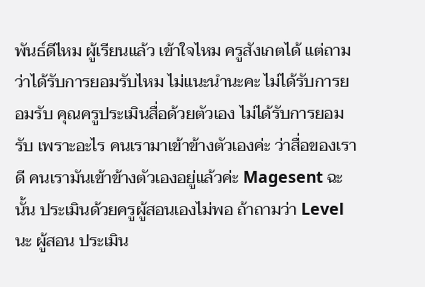พันธ์ดีไหม ผู้เรียนแล้ว เข้าใจไหม ครูสังเกตได้ แต่ถามว่าได้รับการยอมรับไหม ไม่แนะนำนะคะ ไม่ได้รับการยอมรับ คุณครูประเมินสื่อด้วยตัวเอง ไม่ได้รับการยอมรับ เพราะอะไร คนเรามาเข้าข้างตัวเองค่ะ ว่าสื่อของเราดี คนเรามันเข้าข้างตัวเองอยู่แล้วค่ะ Magesent ฉะนั้น ประเมินด้วยครูผู้สอนเองไม่พอ ถ้าถามว่า Level นะ ผู้สอน ประเมิน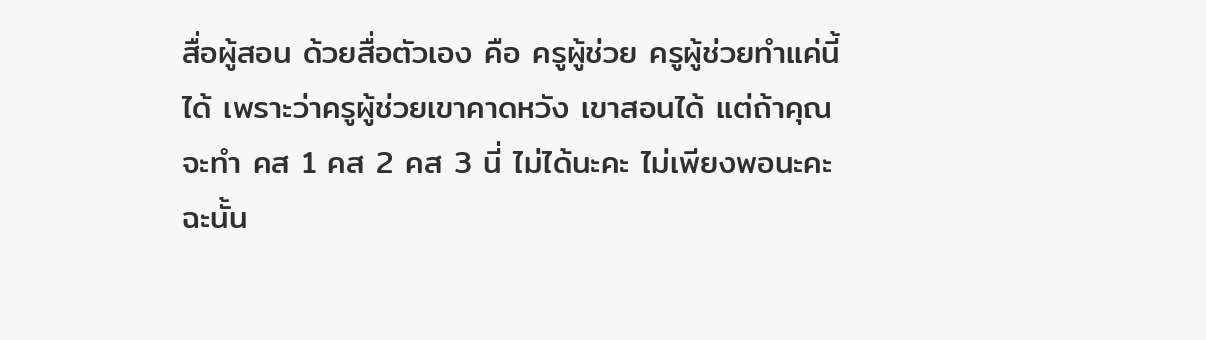สื่อผู้สอน ด้วยสื่อตัวเอง คือ ครูผู้ช่วย ครูผู้ช่วยทำแค่นี้ได้ เพราะว่าครูผู้ช่วยเขาคาดหวัง เขาสอนได้ แต่ถ้าคุณจะทำ คส 1 คส 2 คส 3 นี่ ไม่ได้นะคะ ไม่เพียงพอนะคะ ฉะนั้น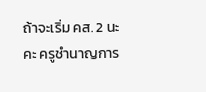ถ้าจะเริ่ม คส. 2 นะคะ ครูชำนาญการ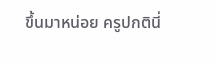ขึ้นมาหน่อย ครูปกตินี่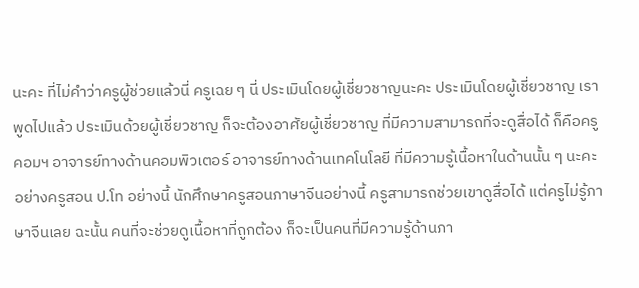นะคะ ที่ไม่คำว่าครูผู้ช่วยแล้วนี่ ครูเฉย ๆ นี่ ประเมินโดยผู้เชี่ยวชาญนะคะ ประเมินโดยผู้เชี่ยวชาญ เราพูดไปแล้ว ประเมินด้วยผู้เชี่ยวชาญ ก็จะต้องอาศัยผู้เชี่ยวชาญ ที่มีความสามารถที่จะดูสื่อได้ ก็คือครูคอมฯ อาจารย์ทางด้านคอมพิวเตอร์ อาจารย์ทางด้านเทคโนโลยี ที่มีความรู้เนื้อหาในด้านนั้น ๆ นะคะ อย่างครูสอน ป.โท อย่างนี้ นักศึกษาครูสอนภาษาจีนอย่างนี้ ครูสามารถช่วยเขาดูสื่อได้ แต่ครูไม่รู้ภาษาจีนเลย ฉะนั้น คนที่จะช่วยดูเนื้อหาที่ถูกต้อง ก็จะเป็นคนที่มีความรู้ด้านภา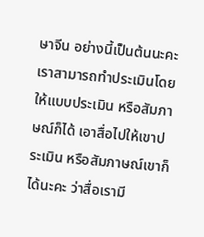ษาจีน อย่างนี้เป็นต้นนะคะ เราสามารถทำประเมินโดยให้แบบประเมิน หรือสัมภาษณ์ก็ได้ เอาสื่อไปให้เขาประเมิน หรือสัมภาษณ์เขาก็ได้นะคะ ว่าสื่อเรามี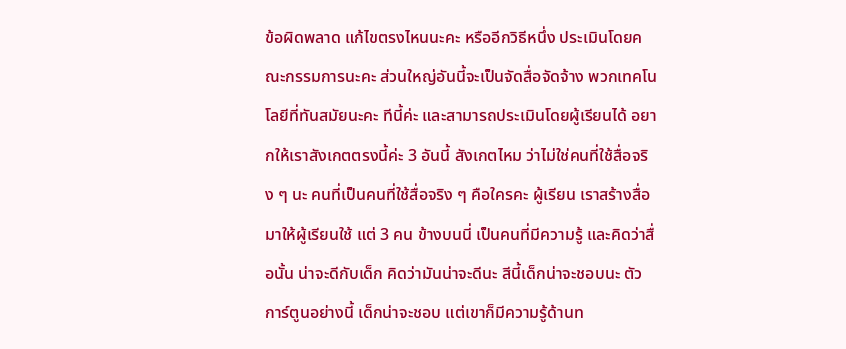ข้อผิดพลาด แก้ไขตรงไหนนะคะ หรืออีกวิธีหนึ่ง ประเมินโดยคณะกรรมการนะคะ ส่วนใหญ่อันนี้จะเป็นจัดสื่อจัดจ้าง พวกเทคโนโลยีที่ทันสมัยนะคะ ทีนี้ค่ะ และสามารถประเมินโดยผู้เรียนได้ อยากให้เราสังเกตตรงนี้ค่ะ 3 อันนี้ สังเกตไหม ว่าไม่ใช่คนที่ใช้สื่อจริง ๆ นะ คนที่เป็นคนที่ใช้สื่อจริง ๆ คือใครคะ ผู้เรียน เราสร้างสื่อมาให้ผู้เรียนใช้ แต่ 3 คน ข้างบนนี่ เป็นคนที่มีความรู้ และคิดว่าสื่อนั้น น่าจะดีกับเด็ก คิดว่ามันน่าจะดีนะ สีนี้เด็กน่าจะชอบนะ ตัวการ์ตูนอย่างนี้ เด็กน่าจะชอบ แต่เขาก็มีความรู้ด้านท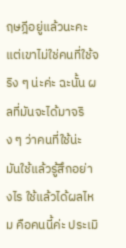ฤษฎีอยู่แล้วนะคะ แต่เขาไม่ใช่คนที่ใช้จริง ๆ น่ะค่ะ ฉะนั้น ผลที่มันจะได้มาจริง ๆ ว่าคนที่ใช้น่ะ มันใช้แล้วรู้สึกอย่างไร ใช้แล้วได้ผลไหม คือคนนี้ค่ะ ประเมิ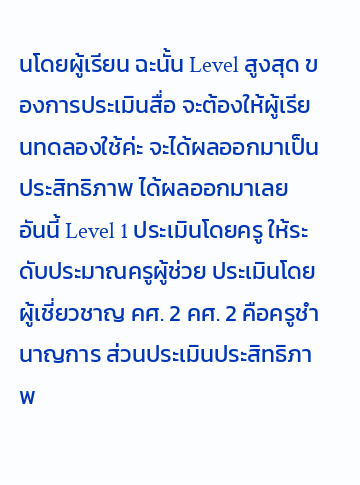นโดยผู้เรียน ฉะนั้น Level สูงสุด ของการประเมินสื่อ จะต้องให้ผู้เรียนทดลองใช้ค่ะ จะได้ผลออกมาเป็นประสิทธิภาพ ได้ผลออกมาเลย อันนี้ Level 1 ประเมินโดยครู ให้ระดับประมาณครูผู้ช่วย ประเมินโดยผู้เชี่ยวชาญ คศ. 2 คศ. 2 คือครูชำนาญการ ส่วนประเมินประสิทธิภาพ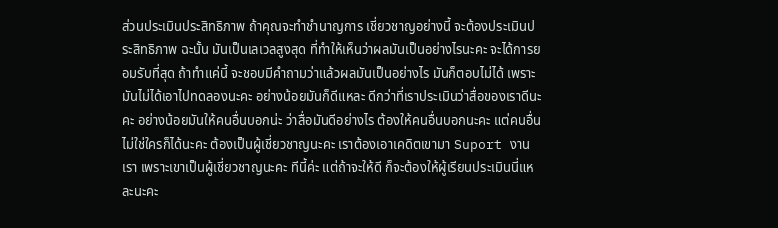ส่วนประเมินประสิทธิภาพ ถ้าคุณจะทำชำนาญการ เชี่ยวชาญอย่างนี้ จะต้องประเมินประสิทธิภาพ ฉะนั้น มันเป็นเลเวลสูงสุด ที่ทำให้เห็นว่าผลมันเป็นอย่างไรนะคะ จะได้การยอมรับที่สุด ถ้าทำแค่นี้ จะชอบมีคำถามว่าแล้วผลมันเป็นอย่างไร มันก็ตอบไม่ได้ เพราะมันไม่ได้เอาไปทดลองนะคะ อย่างน้อยมันก็ดีแหละ ดีกว่าที่เราประเมินว่าสื่อของเราดีนะคะ อย่างน้อยมันให้คนอื่นบอกน่ะ ว่าสื่อมันดีอย่างไร ต้องให้คนอื่นบอกนะคะ แต่คนอื่น ไม่ใช่ใครก็ได้นะคะ ต้องเป็นผู้เชี่ยวชาญนะคะ เราต้องเอาเคดิตเขามา Suport งานเรา เพราะเขาเป็นผู้เชี่ยวชาญนะคะ ทีนี้ค่ะ แต่ถ้าจะให้ดี ก็จะต้องให้ผู้เรียนประเมินนี่แหละนะคะ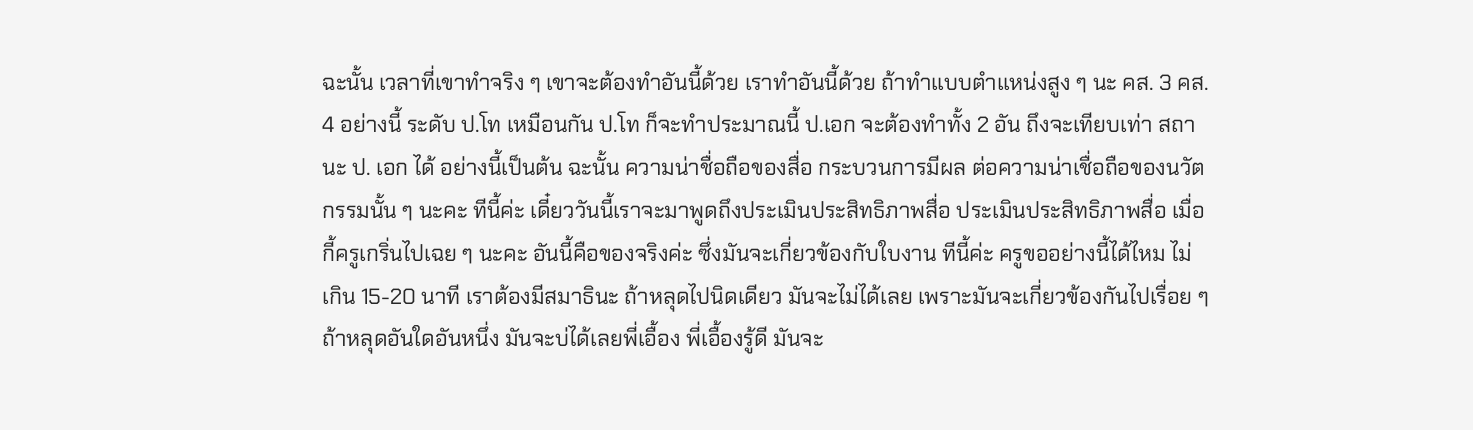ฉะนั้น เวลาที่เขาทำจริง ๆ เขาจะต้องทำอันนี้ด้วย เราทำอันนี้ด้วย ถ้าทำแบบตำแหน่งสูง ๆ นะ คส. 3 คส. 4 อย่างนี้ ระดับ ป.โท เหมือนกัน ป.โท ก็จะทำประมาณนี้ ป.เอก จะต้องทำทั้ง 2 อัน ถึงจะเทียบเท่า สถานะ ป. เอก ได้ อย่างนี้เป็นต้น ฉะนั้น ความน่าชื่อถือของสื่อ กระบวนการมีผล ต่อความน่าเชื่อถือของนวัตกรรมนั้น ๆ นะคะ ทีนี้ค่ะ เดี๋ยววันนี้เราจะมาพูดถึงประเมินประสิทธิภาพสื่อ ประเมินประสิทธิภาพสื่อ เมื่อกี้ครูเกริ่นไปเฉย ๆ นะคะ อันนี้คือของจริงค่ะ ซึ่งมันจะเกี่ยวข้องกับใบงาน ทีนี้ค่ะ ครูขออย่างนี้ได้ไหม ไม่เกิน 15-20 นาที เราต้องมีสมาธินะ ถ้าหลุดไปนิดเดียว มันจะไม่ได้เลย เพราะมันจะเกี่ยวข้องกันไปเรื่อย ๆ ถ้าหลุดอันใดอันหนึ่ง มันจะบ่ได้เลยพี่เอื้อง พี่เอื้องรู้ดี มันจะ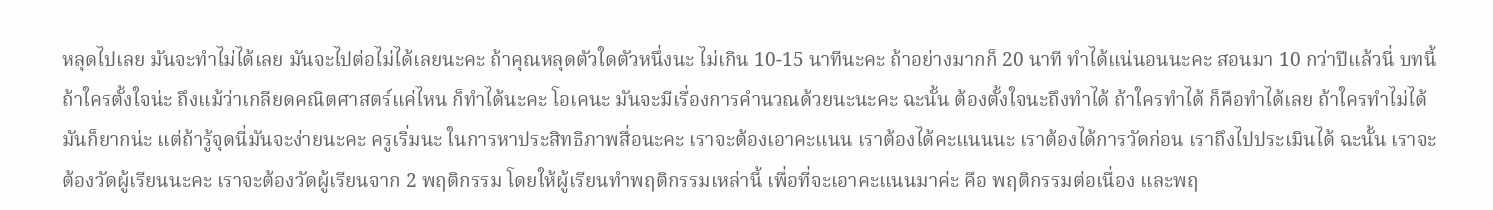หลุดไปเลย มันจะทำไม่ได้เลย มันจะไปต่อไม่ได้เลยนะคะ ถ้าคุณหลุดตัวใดตัวหนึ่งนะ ไม่เกิน 10-15 นาทีนะคะ ถ้าอย่างมากก็ 20 นาที ทำได้แน่นอนนะคะ สอนมา 10 กว่าปีแล้วนี่ บทนี้ ถ้าใครตั้งใจน่ะ ถึงแม้ว่าเกลียดคณิตศาสตร์แค่ไหน ก็ทำได้นะคะ โอเคนะ มันจะมีเรื่องการคำนวณด้วยนะนะคะ ฉะนั้น ต้องตั้งใจนะถึงทำได้ ถ้าใครทำได้ ก็คือทำได้เลย ถ้าใครทำไม่ได้ มันก็ยากน่ะ แต่ถ้ารู้จุดนี่มันจะง่ายนะคะ ครูเริ่มนะ ในการหาประสิทธิภาพสื่อนะคะ เราจะต้องเอาคะแนน เราต้องได้คะแนนนะ เราต้องได้การวัดก่อน เราถึงไปประเมินได้ ฉะนั้น เราจะต้องวัดผู้เรียนนะคะ เราจะต้องวัดผู้เรียนจาก 2 พฤติกรรม โดยให้ผู้เรียนทำพฤติกรรมเหล่านี้ เพื่อที่จะเอาคะแนนมาค่ะ คือ พฤติกรรมต่อเนื่อง และพฤ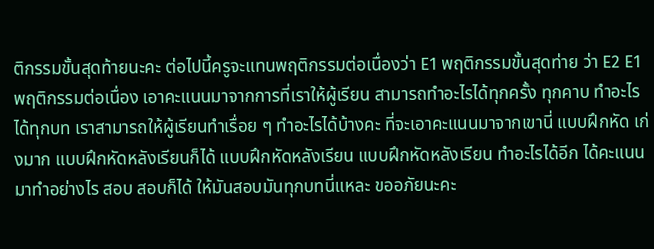ติกรรมขั้นสุดท้ายนะคะ ต่อไปนี้ครูจะแทนพฤติกรรมต่อเนื่องว่า E1 พฤติกรรมขั้นสุดท่าย ว่า E2 E1 พฤติกรรมต่อเนื่อง เอาคะแนนมาจากการที่เราให้ผู้เรียน สามารถทำอะไรได้ทุกครั้ง ทุกคาบ ทำอะไรได้ทุกบท เราสามารถให้ผู้เรียนทำเรื่อย ๆ ทำอะไรได้บ้างคะ ที่จะเอาคะแนนมาจากเขานี่ แบบฝึกหัด เก่งมาก แบบฝึกหัดหลังเรียนก็ได้ แบบฝึกหัดหลังเรียน แบบฝึกหัดหลังเรียน ทำอะไรได้อีก ได้คะแนนมาทำอย่างไร สอบ สอบก็ได้ ให้มันสอบมันทุกบทนี่แหละ ขออภัยนะคะ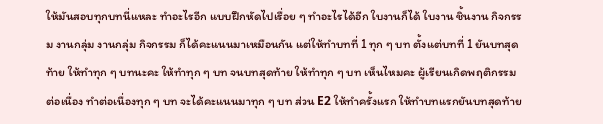ให้มันสอบทุกบทนี่แหละ ทำอะไรอีก แบบฝึกหัดไปเรื่อย ๆ ทำอะไรได้อีก ใบงานก็ได้ ใบงาน ชิ้นงาน กิจกรรม งานกลุ่ม งานกลุ่ม กิจกรรม ก็ได้คะแนนมาเหมือนกัน แต่ให้ทำบทที่ 1 ทุก ๆ บท ตั้งแต่บทที่ 1 ยันบทสุดท้าย ให้ทำทุก ๆ บทนะคะ ให้ทำทุก ๆ บท จนบทสุดท้าย ให้ทำทุก ๆ บท เห็นไหมคะ ผู้เรียนเกิดพฤติกรรมต่อเนื่อง ทำต่อเนื่องทุก ๆ บท จะได้คะแนนมาทุก ๆ บท ส่วน E2 ให้ทำครั้งแรก ให้ทำบทแรกยันบทสุดท้าย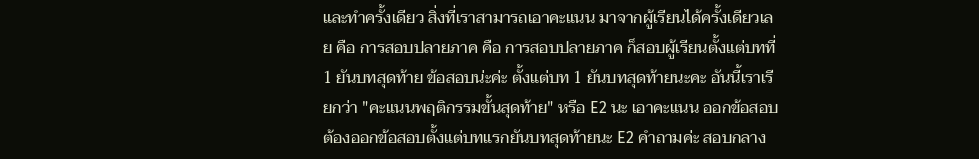และทำครั้งเดียว สิ่งที่เราสามารถเอาคะแนน มาจากผู้เรียนได้ครั้งเดียวเลย คือ การสอบปลายภาค คือ การสอบปลายภาค ก็สอบผู้เรียนตั้งแต่บทที่ 1 ยันบทสุดท้าย ข้อสอบน่ะค่ะ ตั้งแต่บท 1 ยันบทสุดท้ายนะคะ อันนี้เราเรียกว่า "คะแนนพฤติกรรมขั้นสุดท้าย" หรือ E2 นะ เอาคะแนน ออกข้อสอบ ต้องออกข้อสอบตั้งแต่บทแรกยันบทสุดท้ายนะ E2 คำถามค่ะ สอบกลาง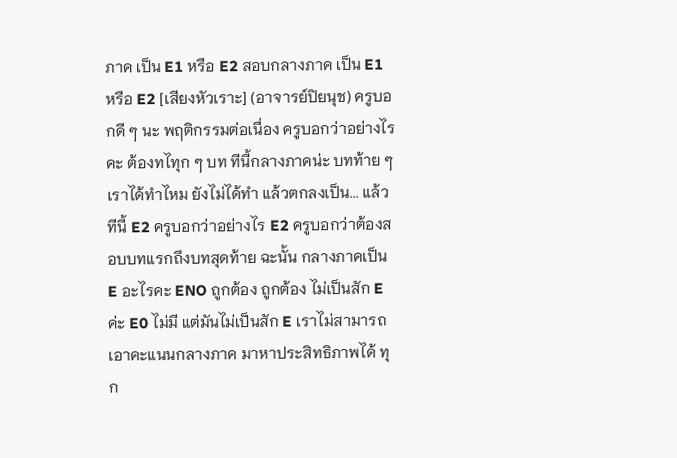ภาค เป็น E1 หรือ E2 สอบกลางภาค เป็น E1 หรือ E2 [เสียงหัวเราะ] (อาจารย์ปิยนุช) ครูบอกดี ๆ นะ พฤติกรรมต่อเนื่อง ครูบอกว่าอย่างไรคะ ต้องทไทุก ๆ บท ทีนี้กลางภาคน่ะ บทท้าย ๆ เราได้ทำไหม ยังไม่ได้ทำ แล้วตกลงเป็น... แล้ว ทีนี้ E2 ครูบอกว่าอย่างไร E2 ครูบอกว่าต้องสอบบทแรกถึงบทสุดท้าย ฉะนั้น กลางภาคเป็น E อะไรคะ ENO ถูกต้อง ถูกต้อง ไม่เป็นสัก E ค่ะ E0 ไม่มี แต่มันไม่เป็นสัก E เราไม่สามารถเอาคะแนนกลางภาค มาหาประสิทธิภาพได้ ทุก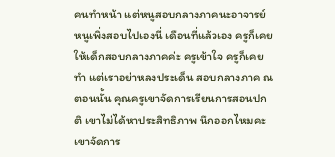คนทำหน้า แต่หนูสอบกลางภาคนะอาจารย์ หนูเพิ่งสอบไปเองนี่ เดือนที่แล้วเอง ครูก็เคยให้เด็กสอบกลางภาคค่ะ ครูเข้าใจ ครูก็เคยทำ แต่เราอย่าหลงประเด็น สอบกลางภาค ณ ตอนนั้น คุณครูเขาจัดการเรียนการสอนปกติ เขาไม่ได้หาประสิทธิภาพ นึกออกไหมคะ เขาจัดการ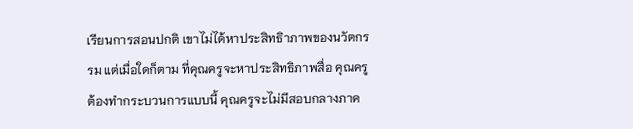เรียนการสอนปกติ เขาไม่ได้หาประสิทธิาภาพของนวัตกรรม แต่เมื่อใดก็ตาม ที่คุณครูจะหาประสิทธิภาพสื่อ คุณครูต้องทำกระบวนการแบบนี้ คุณครูจะไม่มีสอบกลางภาค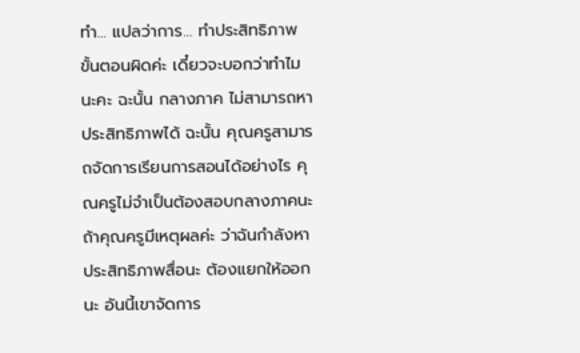ทำ... แปลว่าการ... ทำประสิทธิภาพ ขั้นตอนผิดค่ะ เดี๋ยวจะบอกว่าทำไมนะคะ ฉะนั้น กลางภาค ไม่สามารถหาประสิทธิภาพได้ ฉะนั้น คุณครูสามารถจัดการเรียนการสอนได้อย่างไร คุณครูไม่จำเป็นต้องสอบกลางภาคนะ ถ้าคุณครูมีเหตุผลค่ะ ว่าฉันกำลังหาประสิทธิภาพสื่อนะ ต้องแยกให้ออกนะ อันนี้เขาจัดการ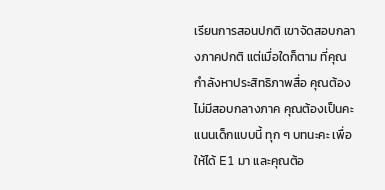เรียนการสอนปกติ เขาจัดสอบกลางภาคปกติ แต่เมื่อใดก็ตาม ที่คุณกำลังหาประสิทธิภาพสื่อ คุณต้องไม่มีสอบกลางภาค คุณต้องเป็นคะแนนเด็กแบบนี้ ทุก ๆ บทนะคะ เพื่อให้ได้ E1 มา และคุณต้อ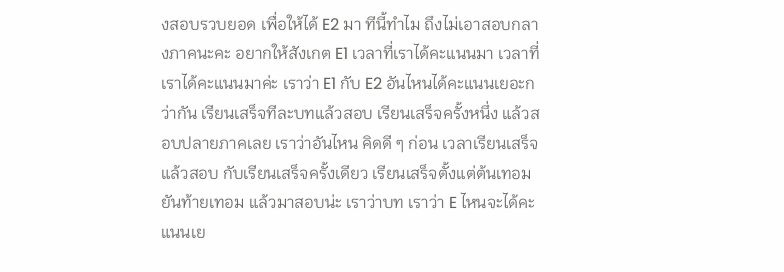งสอบรวบยอด เพื่อให้ได้ E2 มา ทีนี้ทำไม ถึงไม่เอาสอบกลางภาคนะคะ อยากให้สังเกต E1 เวลาที่เราได้คะแนนมา เวลาที่เราได้คะแนนมาค่ะ เราว่า E1 กับ E2 อันไหนได้คะแนนเยอะกว่ากัน เรียนเสร็จทีละบทแล้วสอบ เรียนเสร็จครั้งหนึ่ง แล้วสอบปลายภาคเลย เราว่าอันไหน คิดดี ๆ ก่อน เวลาเรียนเสร็จแล้วสอบ กับเรียนเสร็จครั้งเดียว เรียนเสร็จตั้งแต่ต้นเทอมยันท้ายเทอม แล้วมาสอบน่ะ เราว่าบท เราว่า E ไหนจะได้คะแนนเย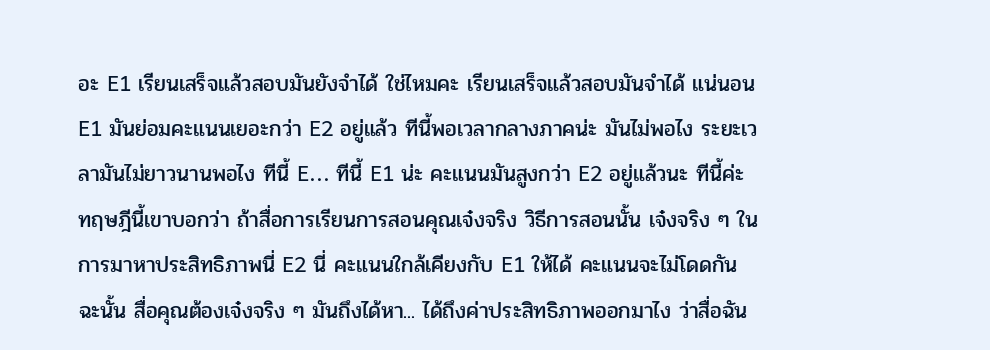อะ E1 เรียนเสร็จแล้วสอบมันยังจำได้ ใช่ไหมคะ เรียนเสร็จแล้วสอบมันจำได้ แน่นอน E1 มันย่อมคะแนนเยอะกว่า E2 อยู่แล้ว ทีนี้พอเวลากลางภาคน่ะ มันไม่พอไง ระยะเวลามันไม่ยาวนานพอไง ทีนี้ E... ทีนี้ E1 น่ะ คะแนนมันสูงกว่า E2 อยู่แล้วนะ ทีนี้ค่ะ ทฤษฎีนี้เขาบอกว่า ถ้าสื่อการเรียนการสอนคุณเจ๋งจริง วิธีการสอนนั้น เจ๋งจริง ๆ ในการมาหาประสิทธิภาพนี่ E2 นี่ คะแนนใกล้เคียงกับ E1 ให้ได้ คะแนนจะไม่โดดกัน ฉะนั้น สื่อคุณต้องเจ๋งจริง ๆ มันถึงได้หา... ได้ถึงค่าประสิทธิภาพออกมาไง ว่าสื่อฉัน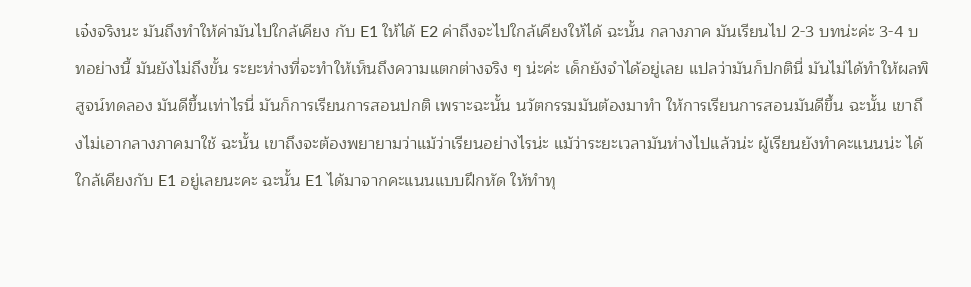เจ๋งจริงนะ มันถึงทำให้ค่ามันไปใกล้เคียง กับ E1 ให้ได้ E2 ค่าถึงจะไปใกล้เคียงให้ได้ ฉะนั้น กลางภาค มันเรียนไป 2-3 บทน่ะค่ะ 3-4 บทอย่างนี้ มันยังไม่ถึงขั้น ระยะห่างที่จะทำให้เห็นถึงความแตกต่างจริง ๆ น่ะค่ะ เด็กยังจำได้อยู่เลย แปลว่ามันก็ปกตินี่ มันไม่ได้ทำให้ผลพิสูจน์ทดลอง มันดีขึ้นเท่าไรนี่ มันก็การเรียนการสอนปกติ เพราะฉะนั้น นวัตกรรมมันต้องมาทำ ให้การเรียนการสอนมันดีขึ้น ฉะนั้น เขาถึงไม่เอากลางภาคมาใช้ ฉะนั้น เขาถึงจะต้องพยายามว่าแม้ว่าเรียนอย่างไรน่ะ แม้ว่าระยะเวลามันห่างไปแล้วน่ะ ผู้เรียนยังทำคะแนนน่ะ ได้ใกล้เคียงกับ E1 อยู่เลยนะคะ ฉะนั้น E1 ได้มาจากคะแนนแบบฝึกหัด ให้ทำทุ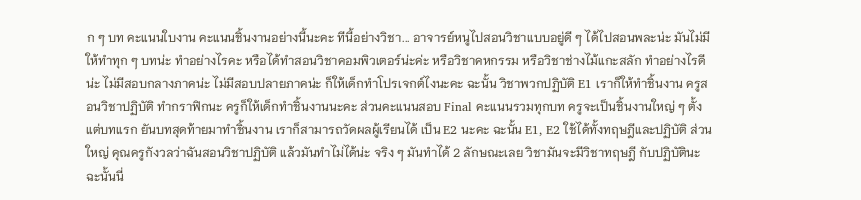ก ๆ บท คะแนนใบงาน คะแนนชิ้นงานอย่างนี้นะคะ ทีนี้อย่างวิชา... อาจารย์หนูไปสอนวิชาแบบอยู่ดี ๆ ได้ไปสอนพละน่ะ มันไม่มีให้ทำทุก ๆ บทน่ะ ทำอย่างไรคะ หรือได้ทำสอนวิชาคอมพิวเตอร์น่ะค่ะ หรือวิชาคหกรรม หรือวิชาช่างไม้แกะสลัก ทำอย่างไรดีน่ะ ไม่มีสอบกลางภาคน่ะ ไม่มีสอบปลายภาคน่ะ ก็ให้เด็กทำโปรเจกต์ไงนะคะ ฉะนั้น วิชาพวกปฏิบัติ E1 เราก็ให้ทำชิ้นงาน ครูสอนวิชาปฏิบัติ ทำกราฟิกนะ ครูก็ให้เด็กทำชิ้นงานนะคะ ส่วนคะแนนสอบ Final คะแนนรวมทุกบท ครูจะเป็นชิ้นงานใหญ่ ๆ ตั้งแต่บทแรก ยันบทสุดท้ายมาทำชิ้นงาน เราก็สามารถวัดผลผู้เรียนได้ เป็น E2 นะคะ ฉะนั้น E1, E2 ใช้ได้ทั้งทฤษฎีและปฏิบัติ ส่วนใหญ่ คุณครูกังวลว่าฉันสอนวิชาปฏิบัติ แล้วมันทำไม่ได้น่ะ จริง ๆ มันทำได้ 2 ลักษณะเลย วิชามันจะมีวิชาทฤษฎี กับปฏิบัตินะ ฉะนั้นนี่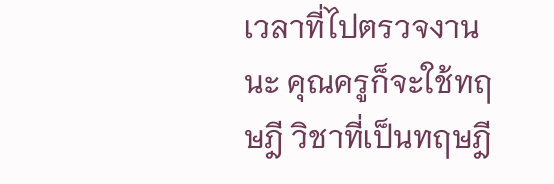เวลาที่ไปตรวจงานนะ คุณครูก็จะใช้ทฤษฎี วิชาที่เป็นทฤษฎี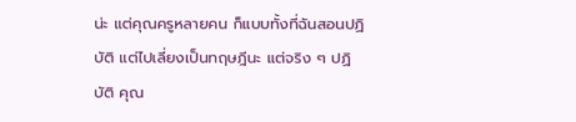น่ะ แต่คุณครูหลายคน ก็แบบทั้งที่ฉันสอนปฏิบัติ แต่ไปเลี่ยงเป็นทฤษฎีนะ แต่จริง ๆ ปฏิบัติ คุณ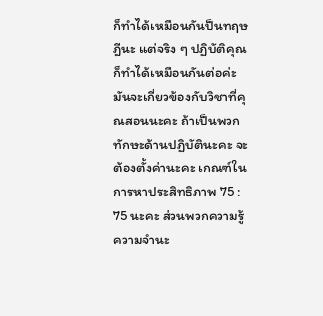ก็ทำได้เหมือนกันป็นทฤษฎีนะ แต่จริง ๆ ปฏิบัติคุณก็ทำได้เหมือนกันต่อค่ะ มันจะเกี่ยวข้องกับวิชาที่คุณสอนนะคะ ถ้าเป็นพวกทักษะด้านปฏิบัตินะคะ จะต้องตั้งค่านะคะ เกณฑ์ในการหาประสิทธิภาพ 75 : 75 นะคะ ส่วนพวกความรู้ ความจำนะ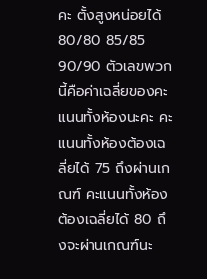คะ ตั้งสูงหน่อยได้ 80/80 85/85 90/90 ตัวเลขพวกนี้คือค่าเฉลี่ยของคะแนนทั้งห้องนะคะ คะแนนทั้งห้องต้องเฉลี่ยได้ 75 ถึงผ่านเกณฑ์ คะแนนทั้งห้องต้องเฉลี่ยได้ 80 ถึงจะผ่านเกณฑ์นะ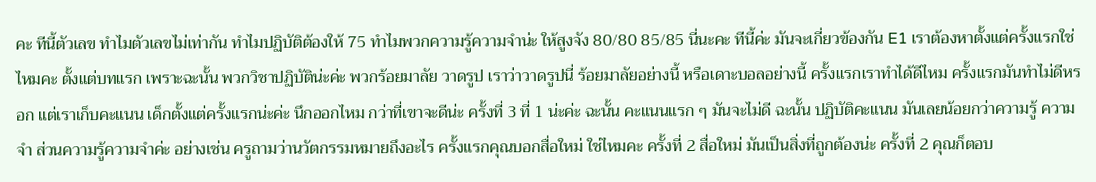คะ ทีนี้ตัวเลข ทำไมตัวเลขไม่เท่ากัน ทำไมปฏิบัติต้องให้ 75 ทำไมพวกความรู้ความจำน่ะ ให้สูงจัง 80/80 85/85 นี่นะคะ ทีนี้ค่ะ มันจะเกี่ยวข้องกัน E1 เราต้องหาตั้งแต่ครั้งแรกใช่ไหมคะ ตั้งแต่บทแรก เพราะฉะนั้น พวกวิชาปฏิบัติน่ะค่ะ พวกร้อยมาลัย วาดรูป เราว่าวาดรูปนี่ ร้อยมาลัยอย่างนี้ หรือเดาะบอลอย่างนี้ ครั้งแรกเราทำได้ดีไหม ครั้งแรกมันทำไม่ดีหรอก แต่เราเก็บคะแนน เด็กตั้งแต่ครั้งแรกน่ะค่ะ นึกออกไหม กว่าที่เขาจะดีน่ะ ครั้งที่ 3 ที่ 1 น่ะค่ะ ฉะนั้น คะแนนแรก ๆ มันจะไม่ดี ฉะนั้น ปฏิบัติคะแนน มันเลยน้อยกว่าความรู้ ความจำ ส่วนความรู้ความจำค่ะ อย่างเช่น ครูถามว่านวัตกรรมหมายถึงอะไร ครั้งแรกคุณบอกสื่อใหม่ ใช่ไหมคะ ครั้งที่ 2 สื่อใหม่ มันเป็นสิ่งที่ถูกต้องน่ะ ครั้งที่ 2 คุณก็ตอบ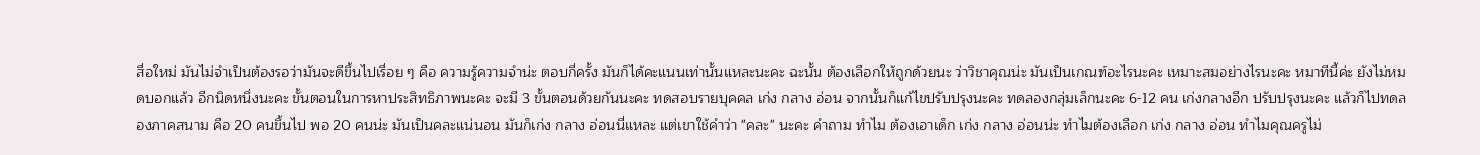สื่อใหม่ มันไม่จำเป็นต้องรอว่ามันจะดีขึ้นไปเรื่อย ๆ คือ ความรู้ความจำน่ะ ตอบกี่ครั้ง มันก็ได้คะแนนเท่านั้นแหละนะคะ ฉะนั้น ต้องเลือกให้ถูกด้วยนะ ว่าวิชาคุณน่ะ มันเป็นเกณฑ์อะไรนะคะ เหมาะสมอย่างไรนะคะ หมาทีนี้ค่ะ ยังไม่หมดบอกแล้ว อีกนิดหนึ่งนะคะ ขั้นตอนในการหาประสิทธิภาพนะคะ จะมี 3 ขั้นตอนด้วยกันนะคะ ทดสอบรายบุคคล เก่ง กลาง อ่อน จากนั้นก็แก้ไขปรับปรุงนะคะ ทดลองกลุ่มเล็กนะคะ 6-12 คน เก่งกลางอีก ปรับปรุงนะคะ แล้วก็ไปทดลองภาคสนาม คือ 20 คนขึ้นไป พอ 20 คนน่ะ มันเป็นคละแน่นอน มันก็เก่ง กลาง อ่อนนี่แหละ แต่เขาใช้คำว่า "คละ" นะคะ คำถาม ทำไม ต้องเอาเด็ก เก่ง กลาง อ่อนน่ะ ทำไมต้องเลือก เก่ง กลาง อ่อน ทำไมคุณครูไม่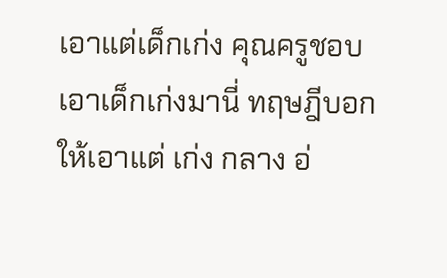เอาแต่เด็กเก่ง คุณครูชอบเอาเด็กเก่งมานี่ ทฤษฎีบอกให้เอาแต่ เก่ง กลาง อ่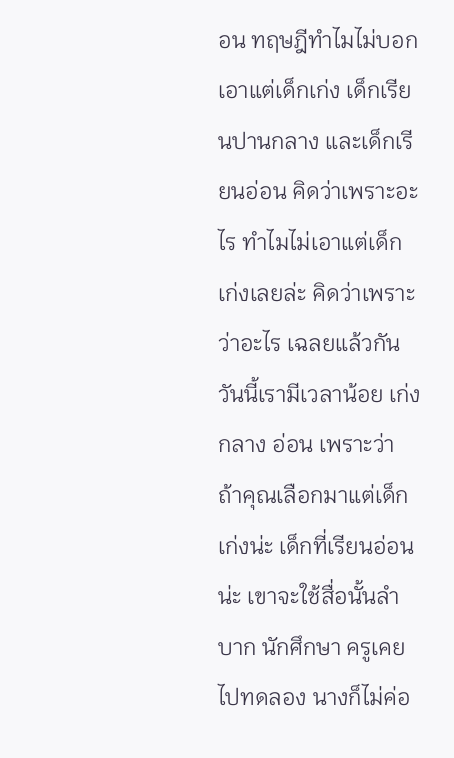อน ทฤษฎีทำไมไม่บอกเอาแต่เด็กเก่ง เด็กเรียนปานกลาง และเด็กเรียนอ่อน คิดว่าเพราะอะไร ทำไมไม่เอาแต่เด็กเก่งเลยล่ะ คิดว่าเพราะว่าอะไร เฉลยแล้วกันวันนี้เรามีเวลาน้อย เก่ง กลาง อ่อน เพราะว่า ถ้าคุณเลือกมาแต่เด็กเก่งน่ะ เด็กที่เรียนอ่อนน่ะ เขาจะใช้สื่อนั้นลำบาก นักศึกษา ครูเคยไปทดลอง นางก็ไม่ค่อ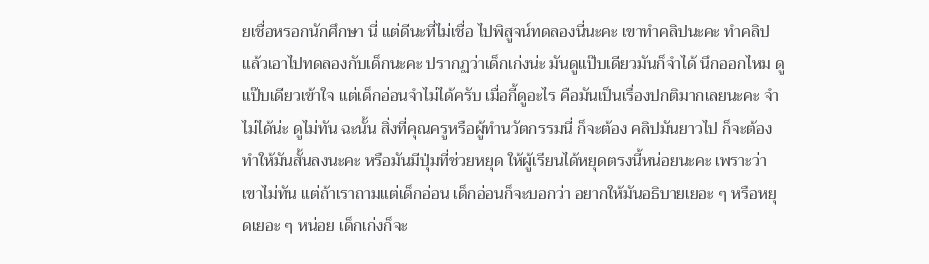ยเชื่อหรอกนักศึกษา นี่ แต่ดีนะที่ไม่เชื่อ ไปพิสูจน์ทดลองนี่นะคะ เขาทำคลิปนะคะ ทำคลิปแล้วเอาไปทดลองกับเด็กนะคะ ปรากฏว่าเด็กเก่งน่ะ มันดูแป๊บเดียวมันก็จำได้ นึกออกไหม ดูแป๊บเดียวเข้าใจ แต่เด็กอ่อนจำไม่ได้ครับ เมื่อกี้ดูอะไร คือมันเป็นเรื่องปกติมากเลยนะคะ จำไม่ได้น่ะ ดูไม่ทัน ฉะนั้น สิ่งที่คุณครูหรือผู้ทำนวัตกรรมนี่ ก็จะต้อง คลิปมันยาวไป ก็จะต้องทำให้มันสั้นลงนะคะ หรือมันมีปุ่มที่ช่วยหยุด ให้ผู้เรียนได้หยุดตรงนี้หน่อยนะคะ เพราะว่าเขาไม่ทัน แต่ถ้าเราถามแต่เด็กอ่อน เด็กอ่อนก็จะบอกว่า อยากให้มันอธิบายเยอะ ๆ หรือหยุดเยอะ ๆ หน่อย เด็กเก่งก็จะ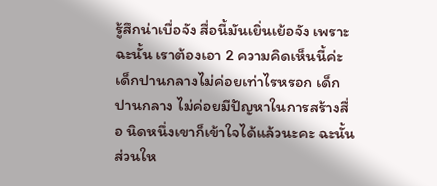รู้สึกน่าเบื่อจัง สื่อนี้มันเยิ่นเย้อจัง เพราะฉะนั้น เราต้องเอา 2 ความคิดเห็นนี้ค่ะ เด็กปานกลางไม่ค่อยเท่าไรหรอก เด็กปานกลาง ไม่ค่อยมีปัญหาในการสร้างสื่อ นิดหนึ่งเขาก็เข้าใจได้แล้วนะคะ ฉะนั้น ส่วนให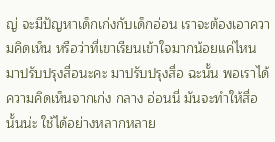ญ่ จะมีปัญหาเด็กเก่งกับเด็กอ่อน เราจะต้องเอาความคิดเห็น หรือว่าที่เขาเรียนเข้าใจมากน้อยแค่ไหน มาปรับปรุงสื่อนะคะ มาปรับปรุงสื่อ ฉะนั้น พอเราได้ความคิดเห็นจากเก่ง กลาง อ่อนนี่ มันจะทำให้สื่อนั้นน่ะ ใช้ได้อย่างหลากหลาย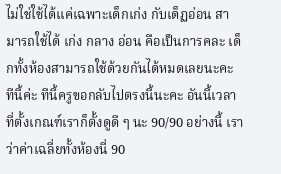ไม่ใช่ใช้ได้แค่เฉพาะเด็กเก่ง กับเด็ฏอ่อน สามารถใช้ได้ เก่ง กลาง อ่อน คือเป็นการคละ เด็กทั้งห้องสามารถใช้ด้วยกันได้หมดเลยนะคะ ทีนี้ค่ะ ทีนี้ครูขอกลับไปตรงนี้นะคะ อันนี้เวลาที่ตั้งเกณฑ์เราก็ตั้งดูดี ๆ นะ 90/90 อย่างนี้ เราว่าค่าเฉลี่ยทั้งห้องนี่ 90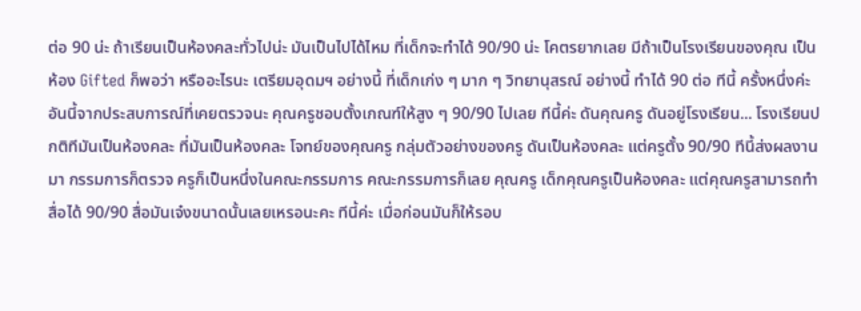ต่อ 90 น่ะ ถ้าเรียนเป็นห้องคละทั่วไปน่ะ มันเป็นไปได้ไหม ที่เด็กจะทำได้ 90/90 น่ะ โคตรยากเลย มีถ้าเป็นโรงเรียนของคุณ เป็นห้อง Gifted ก็พอว่า หรืออะไรนะ เตรียมอุดมฯ อย่างนี้ ที่เด็กเก่ง ๆ มาก ๆ วิทยานุสรณ์ อย่างนี้ ทำได้ 90 ต่อ ทีนี้ ครั้งหนึ่งค่ะ อันนี้จากประสบการณ์ที่เคยตรวจนะ คุณครูชอบตั้งเกณฑ์ให้สูง ๆ 90/90 ไปเลย ทีนี้ค่ะ ดันคุณครู ดันอยู่โรงเรียน... โรงเรียนปกติทีมันเป็นห้องคละ ที่มันเป็นห้องคละ โจทย์ของคุณครู กลุ่มตัวอย่างของครู ดันเป็นห้องคละ แต่ครูตั้ง 90/90 ทีนี้ส่งผลงานมา กรรมการก็ตรวจ ครูก็เป็นหนึ่งในคณะกรรมการ คณะกรรมการก็เลย คุณครู เด็กคุณครูเป็นห้องคละ แต่คุณครูสามารถทำสื่อได้ 90/90 สื่อมันเจ๋งขนาดนั้นเลยเหรอนะคะ ทีนี้ค่ะ เมื่อก่อนมันก็ให้รอบ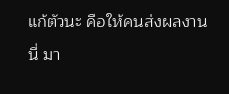แก้ตัวนะ คือให้คนส่งผลงานนี่ มา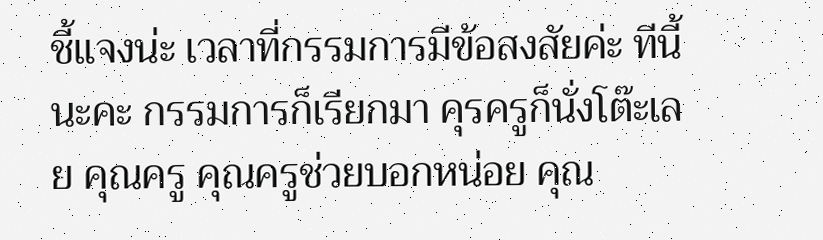ชี้แจงน่ะ เวลาที่กรรมการมีข้อสงสัยค่ะ ทีนี้นะคะ กรรมการก็เรียกมา คุรครูก็นั่งโต๊ะเลย คุณครู คุณครูช่วยบอกหน่อย คุณ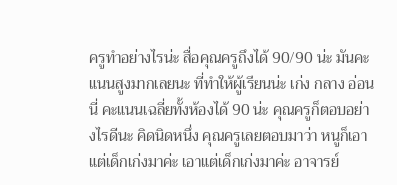ครูทำอย่างไรน่ะ สื่อคุณครูถึงได้ 90/90 น่ะ มันคะแนนสูงมากเลยนะ ที่ทำให้ผู้เรียนน่ะ เก่ง กลาง อ่อน นี่ คะแนนเฉลี่ยทั้งห้องได้ 90 น่ะ คุณครูก็ตอบอย่างไรดีนะ คิดนิดหนึ่ง คุณครูเลยตอบมาว่า หนูก็เอาแต่เด็กเก่งมาค่ะ เอาแต่เด็กเก่งมาค่ะ อาจารย์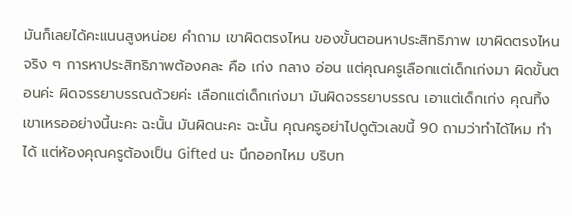มันก็เลยได้คะแนนสูงหน่อย คำถาม เขาผิดตรงไหน ของขั้นตอนหาประสิทธิภาพ เขาผิดตรงไหน จริง ๆ การหาประสิทธิภาพต้องคละ คือ เก่ง กลาง อ่อน แต่คุณครูเลือกแต่เด็กเก่งมา ผิดขั้นตอนค่ะ ผิดจรรยาบรรณด้วยค่ะ เลือกแต่เด็กเก่งมา มันผิดจรรยาบรรณ เอาแต่เด็กเก่ง คุณทิ้งเขาเหรออย่างนี้นะคะ ฉะนั้น มันผิดนะคะ ฉะนั้น คุณครูอย่าไปดูตัวเลขนี้ 90 ถามว่าทำได้ไหม ทำได้ แต่ห้องคุณครูต้องเป็น Gifted นะ นึกออกไหม บริบท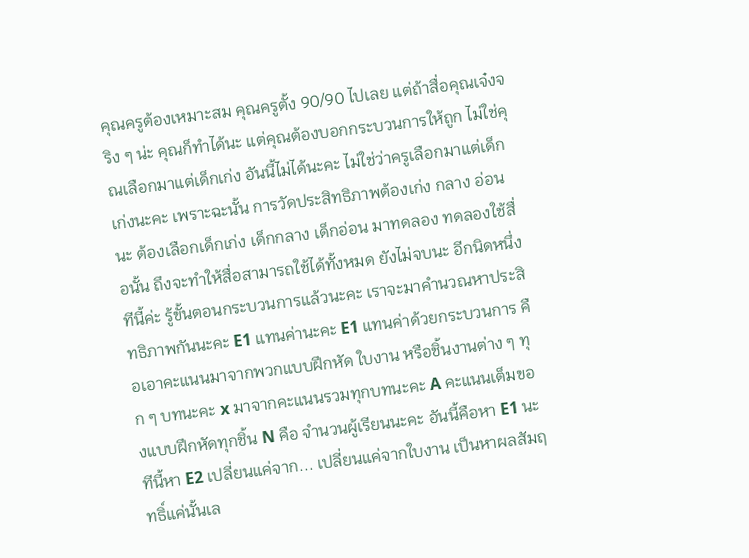คุณครูต้องเหมาะสม คุณครูตั้ง 90/90 ไปเลย แต่ถ้าสื่อคุณเจ๋งจริง ๆ น่ะ คุณก็ทำได้นะ แต่คุณต้องบอกกระบวนการให้ถูก ไม่ใช่คุณเลือกมาแต่เด็กเก่ง อันนี้ไม่ได้นะคะ ไม่ใช่ว่าครูเลือกมาแต่เด็กเก่งนะคะ เพราะฉะนั้น การวัดประสิทธิภาพต้องเก่ง กลาง อ่อนนะ ต้องเลือกเด็กเก่ง เด็กกลาง เด็กอ่อน มาทดลอง ทดลองใช้สื่อนั้น ถึงจะทำให้สื่อสามารถใช้ได้ทั้งหมด ยังไม่จบนะ อีกนิดหนึ่ง ทีนี้ค่ะ รู้ขั้นตอนกระบวนการแล้วนะคะ เราจะมาคำนวณหาประสิทธิภาพกันนะคะ E1 แทนค่านะคะ E1 แทนค่าด้วยกระบวนการ คือเอาคะแนนมาจากพวกแบบฝึกหัด ใบงาน หรือชิ้นงานต่าง ๆ ทุก ๆ บทนะคะ x มาจากคะแนนรวมทุกบทนะคะ A คะแนนเต็มของแบบฝึกหัดทุกชิ้น N คือ จำนวนผู้เรียนนะคะ อันนี้คือหา E1 นะ ทีนี้หา E2 เปลี่ยนแค่จาก... เปลี่ยนแค่จากใบงาน เป็นหาผลสัมฤทธิ์แค่นั้นเล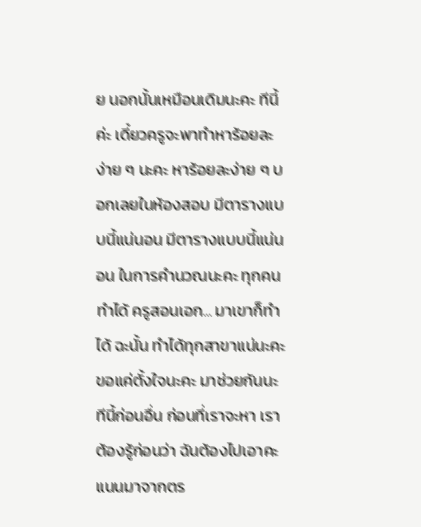ย นอกนั้นเหมือนเดิมนะคะ ทีนี้ค่ะ เดี๋ยวครูจะพาทำหาร้อยละง่าย ๆ นะคะ หาร้อยละง่าย ๆ บอกเลยในห้องสอบ มีตารางแบบนี้แน่นอน มีตารางแบบนี้แน่นอน ในการคำนวณนะคะ ทุกคนทำได้ ครูสอนเอก... มาเขาก็ทำได้ ฉะนั้น ทำได้ทุกสาขาแน่นะคะ ขอแค่ตั้งใจนะคะ มาช่วยกันนะ ทีนี้ก่อนอื่น ก่อนที่เราจะหา เราต้องรู้ก่อนว่า ฉันต้องไปเอาคะแนนมาจากตร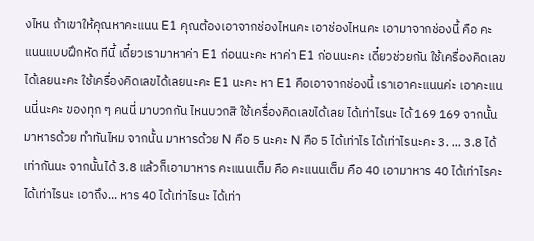งไหน ถ้าเขาให้คุณหาคะแนน E1 คุณต้องเอาจากช่องไหนคะ เอาช่องไหนคะ เอามาจากช่องนี้ คือ คะแนนแบบฝึกหัด ทีนี้ เดี๋ยวเรามาหาค่า E1 ก่อนนะคะ หาค่า E1 ก่อนนะคะ เดี๋ยวช่วยกัน ใช้เครื่องคิดเลขได้เลยนะคะ ใช้เครื่องคิดเลขได้เลยนะคะ E1 นะคะ หา E1 คือเอาจากช่องนี้ เราเอาคะแนนค่ะ เอาคะแนนนี่นะคะ ของทุก ๆ คนนี่ มาบวกกัน ไหนบวกสิ ใช้เครื่องคิดเลขได้เลย ได้เท่าไรนะ ได้ 169 169 จากนั้น มาหารด้วย ทำทันไหม จากนั้น มาหารด้วย N คือ 5 นะคะ N คือ 5 ได้เท่าไร ได้เท่าไรนะคะ 3. ... 3.8 ได้เท่ากันนะ จากนั้นได้ 3.8 แล้วก็เอามาหาร คะแนนเต็ม คือ คะแนนเต็ม คือ 40 เอามาหาร 40 ได้เท่าไรคะ ได้เท่าไรนะ เอาถึง... หาร 40 ได้เท่าไรนะ ได้เท่า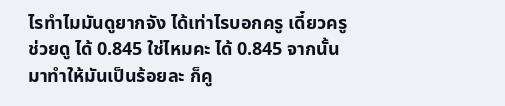ไรทำไมมันดูยากจัง ได้เท่าไรบอกครู เดี๋ยวครูช่วยดู ได้ 0.845 ใช่ไหมคะ ได้ 0.845 จากนั้น มาทำให้มันเป็นร้อยละ ก็คู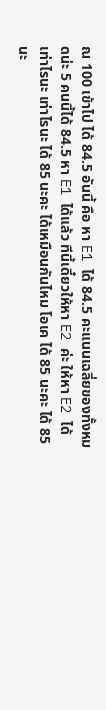ณ 100 เข้าไป ได้ 84.5 อันนี้ คือ หา E1 ได้ 84.5 คะแนนเฉลี่ยของทั้งหมดน่ะ 5 คนนี้ได้ 84.5 หา E1 ได้แล้ว ทีนี้เดี๋ยวให้หา E2 ค่ะ ให้หา E2 ได้เท่าไรนะ เท่าไรนะ ได้ 85 นะคะ ได้เหมือนกันไหม โอเค ได้ 85 นะคะ ได้ 85 นะ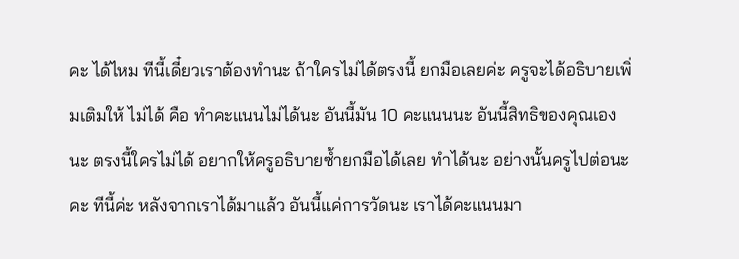คะ ได้ไหม ทีนี้เดี๋ยวเราต้องทำนะ ถ้าใครไม่ได้ตรงนี้ ยกมือเลยค่ะ ครูจะได้อธิบายเพิ่มเติมให้ ไม่ได้ คือ ทำคะแนนไม่ได้นะ อันนี้มัน 10 คะแนนนะ อันนี้สิทธิของคุณเองนะ ตรงนี้ใครไม่ได้ อยากให้ครูอธิบายซ้ำยกมือได้เลย ทำได้นะ อย่างนั้นครูไปต่อนะคะ ทีนี้ค่ะ หลังจากเราได้มาแล้ว อันนี้แค่การวัดนะ เราได้คะแนนมา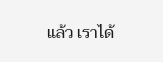แล้ว เราได้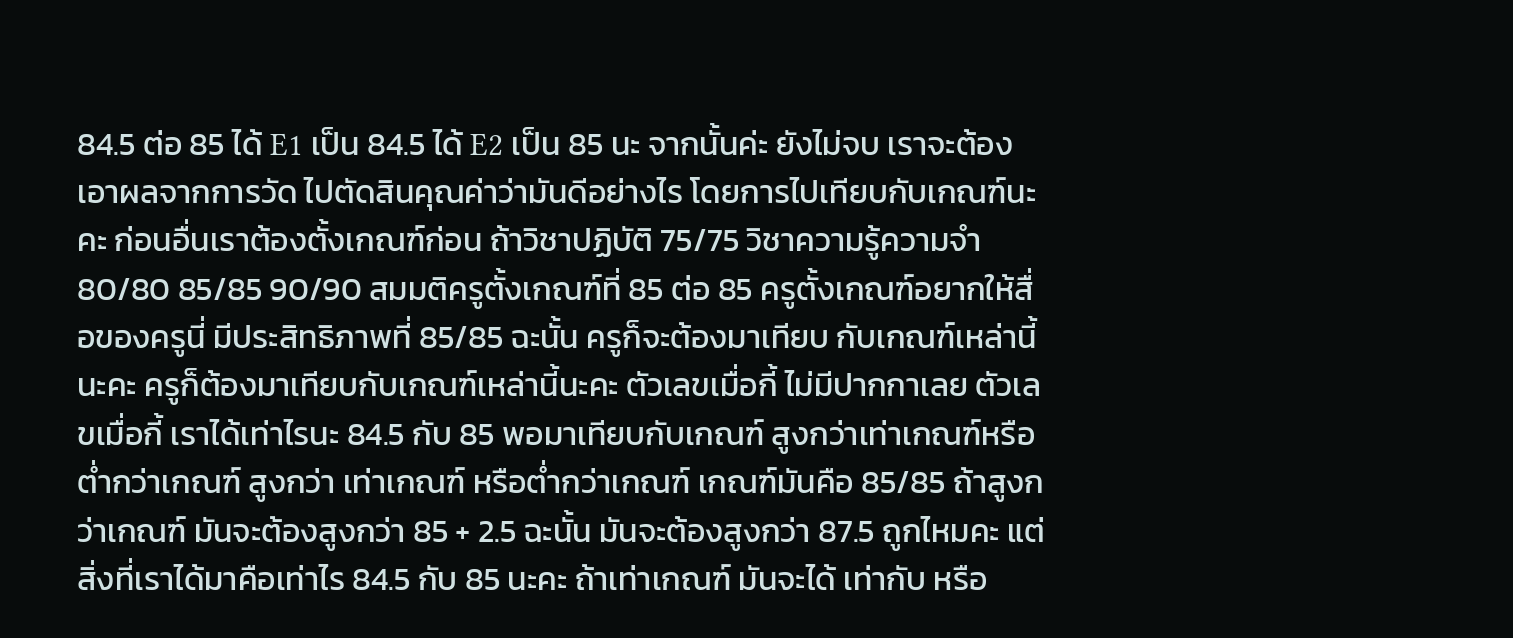84.5 ต่อ 85 ได้ E1 เป็น 84.5 ได้ E2 เป็น 85 นะ จากนั้นค่ะ ยังไม่จบ เราจะต้องเอาผลจากการวัด ไปตัดสินคุณค่าว่ามันดีอย่างไร โดยการไปเทียบกับเกณฑ์นะคะ ก่อนอื่นเราต้องตั้งเกณฑ์ก่อน ถ้าวิชาปฏิบัติ 75/75 วิชาความรู้ความจำ 80/80 85/85 90/90 สมมติครูตั้งเกณฑ์ที่ 85 ต่อ 85 ครูตั้งเกณฑ์อยากให้สื่อของครูนี่ มีประสิทธิภาพที่ 85/85 ฉะนั้น ครูก็จะต้องมาเทียบ กับเกณฑ์เหล่านี้นะคะ ครูก็ต้องมาเทียบกับเกณฑ์เหล่านี้นะคะ ตัวเลขเมื่อกี้ ไม่มีปากกาเลย ตัวเลขเมื่อกี้ เราได้เท่าไรนะ 84.5 กับ 85 พอมาเทียบกับเกณฑ์ สูงกว่าเท่าเกณฑ์หรือต่ำกว่าเกณฑ์ สูงกว่า เท่าเกณฑ์ หรือต่ำกว่าเกณฑ์ เกณฑ์มันคือ 85/85 ถ้าสูงกว่าเกณฑ์ มันจะต้องสูงกว่า 85 + 2.5 ฉะนั้น มันจะต้องสูงกว่า 87.5 ถูกไหมคะ แต่สิ่งที่เราได้มาคือเท่าไร 84.5 กับ 85 นะคะ ถ้าเท่าเกณฑ์ มันจะได้ เท่ากับ หรือ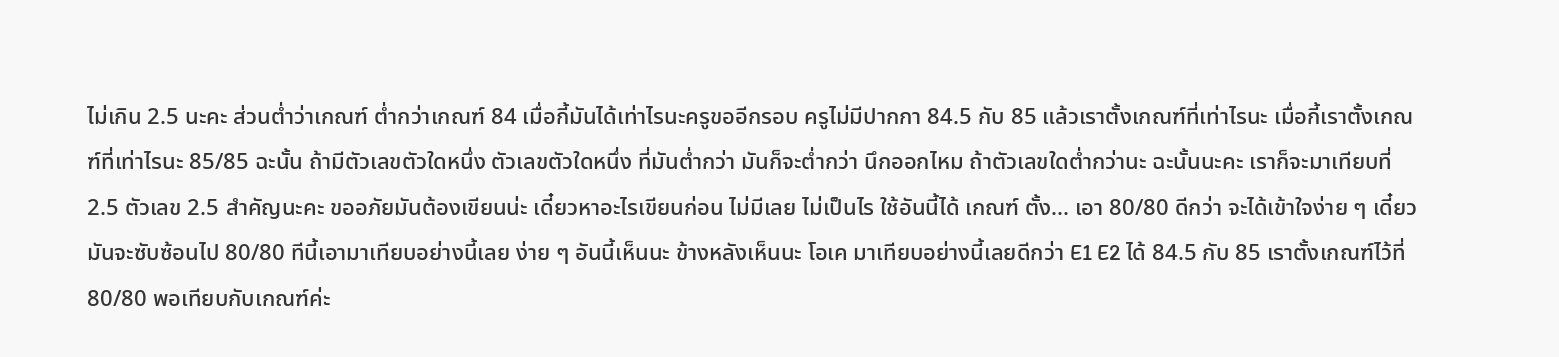ไม่เกิน 2.5 นะคะ ส่วนต่ำว่าเกณฑ์ ต่ำกว่าเกณฑ์ 84 เมื่อกี้มันได้เท่าไรนะครูขออีกรอบ ครูไม่มีปากกา 84.5 กับ 85 แล้วเราตั้งเกณฑ์ที่เท่าไรนะ เมื่อกี้เราตั้งเกณฑ์ที่เท่าไรนะ 85/85 ฉะนั้น ถ้ามีตัวเลขตัวใดหนึ่ง ตัวเลขตัวใดหนึ่ง ที่มันต่ำกว่า มันก็จะต่ำกว่า นึกออกไหม ถ้าตัวเลขใดต่ำกว่านะ ฉะนั้นนะคะ เราก็จะมาเทียบที่ 2.5 ตัวเลข 2.5 สำคัญนะคะ ขออภัยมันต้องเขียนน่ะ เดี๋ยวหาอะไรเขียนก่อน ไม่มีเลย ไม่เป็นไร ใช้อันนี้ได้ เกณฑ์ ตั้ง... เอา 80/80 ดีกว่า จะได้เข้าใจง่าย ๆ เดี๋ยวมันจะซับซ้อนไป 80/80 ทีนี้เอามาเทียบอย่างนี้เลย ง่าย ๆ อันนี้เห็นนะ ข้างหลังเห็นนะ โอเค มาเทียบอย่างนี้เลยดีกว่า E1 E2 ได้ 84.5 กับ 85 เราตั้งเกณฑ์ไว้ที่ 80/80 พอเทียบกับเกณฑ์ค่ะ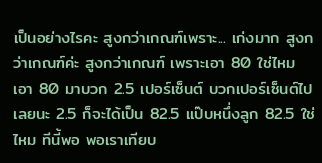เป็นอย่างไรคะ สูงกว่าเกณฑ์เพราะ... เก่งมาก สูงกว่าเกณฑ์ค่ะ สูงกว่าเกณฑ์ เพราะเอา 80 ใช่ไหม เอา 80 มาบวก 2.5 เปอร์เซ็นต์ บวกเปอร์เซ็นต์ไปเลยนะ 2.5 ก็จะได้เป็น 82.5 แป๊บหนึ่งลูก 82.5 ใช่ไหม ทีนี้พอ พอเราเทียบ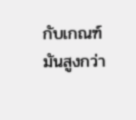กับเกณฑ์ มันสูงกว่า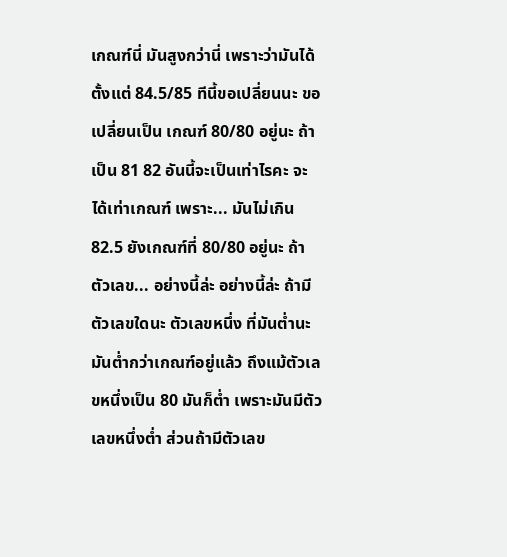เกณฑ์นี่ มันสูงกว่านี่ เพราะว่ามันได้ตั้งแต่ 84.5/85 ทีนี้ขอเปลี่ยนนะ ขอเปลี่ยนเป็น เกณฑ์ 80/80 อยู่นะ ถ้าเป็น 81 82 อันนี้จะเป็นเท่าไรคะ จะได้เท่าเกณฑ์ เพราะ... มันไม่เกิน 82.5 ยังเกณฑ์ที่ 80/80 อยู่นะ ถ้าตัวเลข... อย่างนี้ล่ะ อย่างนี้ล่ะ ถ้ามีตัวเลขใดนะ ตัวเลขหนึ่ง ที่มันต่ำนะ มันต่ำกว่าเกณฑ์อยู่แล้ว ถึงแม้ตัวเลขหนึ่งเป็น 80 มันก็ต่ำ เพราะมันมีตัวเลขหนึ่งต่ำ ส่วนถ้ามีตัวเลข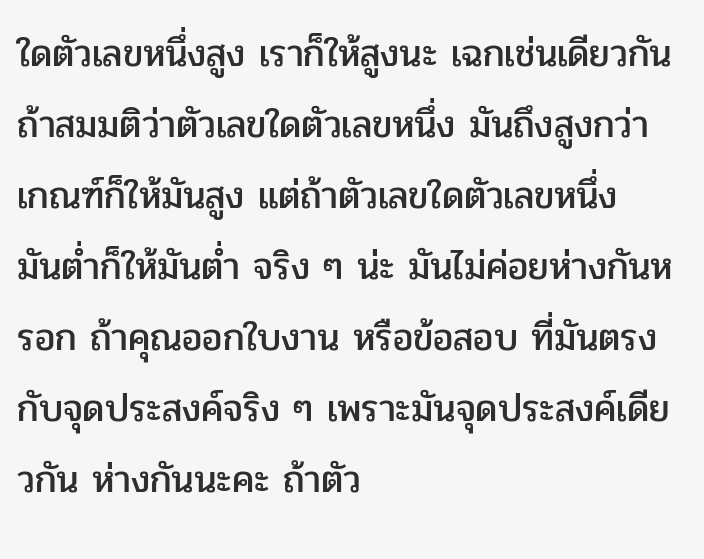ใดตัวเลขหนึ่งสูง เราก็ให้สูงนะ เฉกเช่นเดียวกัน ถ้าสมมติว่าตัวเลขใดตัวเลขหนึ่ง มันถึงสูงกว่าเกณฑ์ก็ให้มันสูง แต่ถ้าตัวเลขใดตัวเลขหนึ่ง มันต่ำก็ให้มันต่ำ จริง ๆ น่ะ มันไม่ค่อยห่างกันหรอก ถ้าคุณออกใบงาน หรือข้อสอบ ที่มันตรงกับจุดประสงค์จริง ๆ เพราะมันจุดประสงค์เดียวกัน ห่างกันนะคะ ถ้าตัว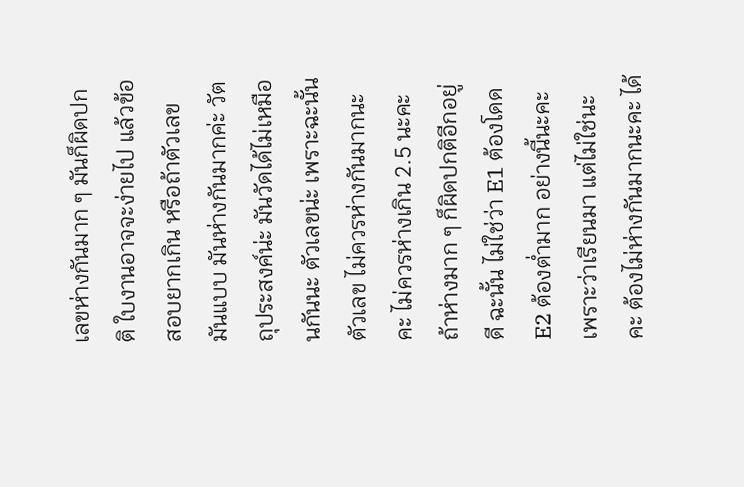เลขห่างกันมาก ๆ มันก็ผิดปกติ ใบงานอาจจะง่ายไป แล้วข้อสอบยากเกิน หรือถ้าตัวเลขมันแบบ มันห่างกันมากค่ะ วัตถุประสงค์น่ะ มันวัดได้ไม่เหมือนกันนะ ตัวเลขน่ะ เพราะฉะนั้นตัวเลข ไม่ควรห่างกันมากนะคะ ไม่ควรห่างเกิน 2.5 นะคะ ถ้าห่างมาก ๆ ก็ผิดปกติอีกอยู่ดี ฉะนั้น ไม่ใช่ว่า E1 ต้องโดด E2 ต้องต่ำมาก อย่างนี้นะคะ เพราะว่าเรียนมา แต่ไม่ใช่นะคะ ต้องไม่ห่างกันมากนะคะ ได้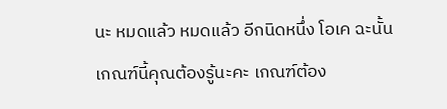นะ หมดแล้ว หมดแล้ว อีกนิดหนึ่ง โอเค ฉะนั้น เกณฑ์นี้คุณต้องรู้นะคะ เกณฑ์ต้อง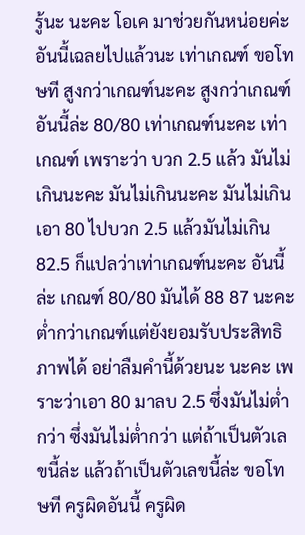รู้นะ นะคะ โอเค มาช่วยกันหน่อยค่ะ อันนี้เฉลยไปแล้วนะ เท่าเกณฑ์ ขอโทษที สูงกว่าเกณฑ์นะคะ สูงกว่าเกณฑ์ อันนี้ล่ะ 80/80 เท่าเกณฑ์นะคะ เท่าเกณฑ์ เพราะว่า บวก 2.5 แล้ว มันไม่เกินนะคะ มันไม่เกินนะคะ มันไม่เกิน เอา 80 ไปบวก 2.5 แล้วมันไม่เกิน 82.5 ก็แปลว่าเท่าเกณฑ์นะคะ อันนี้ล่ะ เกณฑ์ 80/80 มันได้ 88 87 นะคะ ต่ำกว่าเกณฑ์แต่ยังยอมรับประสิทธิภาพได้ อย่าลืมคำนี้ด้วยนะ นะคะ เพราะว่าเอา 80 มาลบ 2.5 ซึ่งมันไม่ต่ำกว่า ซึ่งมันไม่ต่ำกว่า แต่ถ้าเป็นตัวเลขนี้ล่ะ แล้วถ้าเป็นตัวเลขนี้ล่ะ ขอโทษที ครูผิดอันนี้ ครูผิด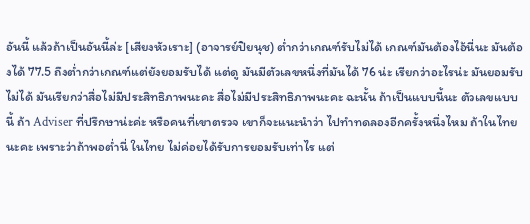อันนี้ แล้วถ้าเป็นอันนี้ล่ะ [เสียงหัวเราะ] (อาจารย์ปิยนุช) ต่ำกว่าเกณฑ์รับไม่ได้ เกณฑ์มันต้องไอ้นี่นะ มันต้องได้ 77.5 ถึงต่ำกว่าเกณฑ์แต่ยังยอมรับได้ แต่ดู มันมีตัวเลขหนึ่งที่มันได้ 76 น่ะ เรียกว่าอะไรน่ะ มันยอมรับไม่ได้ มันเรียกว่าสื่อไม่มีประสิทธิภาพนะคะ สื่อไม่มีประสิทธิภาพนะคะ ฉะนั้น ถ้าเป็นแบบนี้นะ ตัวเลขแบบนี้ ถ้า Adviser ที่ปรึกษาน่ะค่ะ หรือคนที่เขาตรวจ เขาก็จะแนะนำว่า ไปทำทดลองอีกครั้งหนึ่งไหม ถ้าในไทยนะคะ เพราะว่าถ้าพอต่ำนี่ ในไทย ไม่ค่อยได้รับการยอมรับเท่าไร แต่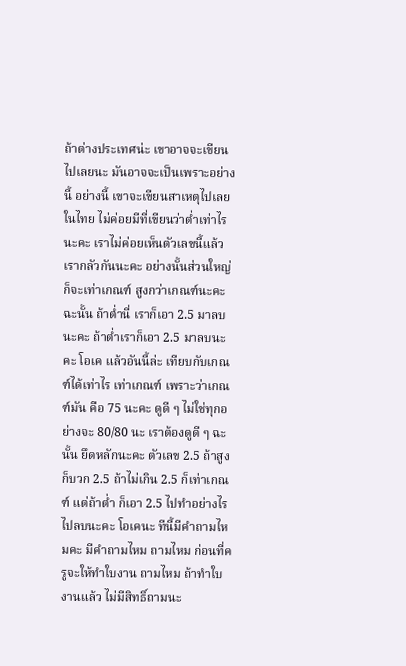ถ้าต่างประเทศน่ะ เขาอาจจะเขียนไปเลยนะ มันอาจจะเป็นเพราะอย่างนี้ อย่างนี้ เขาจะเขียนสาเหตุไปเลย ในไทย ไม่ค่อยมีที่เขียนว่าต่ำเท่าไรนะคะ เราไม่ค่อยเห็นตัวเลขนี้แล้วเรากลัวกันนะคะ อย่างนั้นส่วนใหญ่ ก็จะเท่าเกณฑ์ สูงกว่าเกณฑ์นะคะ ฉะนั้น ถ้าต่ำนี่ เราก็เอา 2.5 มาลบนะคะ ถ้าต่ำเราก็เอา 2.5 มาลบนะคะ โอเค แล้วอันนี้ล่ะ เทียบกับเกณฑ์ได้เท่าไร เท่าเกณฑ์ เพราะว่าเกณฑ์มัน คือ 75 นะคะ ดูดี ๆ ไม่ใช่ทุกอย่างจะ 80/80 นะ เราต้องดูดี ๆ ฉะนั้น ยึดหลักนะคะ ตัวเลข 2.5 ถ้าสูงก็บวก 2.5 ถ้าไม่เกิน 2.5 ก็เท่าเกณฑ์ แต่ถ้าต่ำ ก็เอา 2.5 ไปทำอย่างไร ไปลบนะคะ โอเคนะ ทีนี้มีคำถามไหมคะ มีคำถามไหม ถามไหม ก่อนที่ครูจะให้ทำใบงาน ถามไหม ถ้าทำใบงานแล้ว ไม่มีสิทธิ์ถามนะ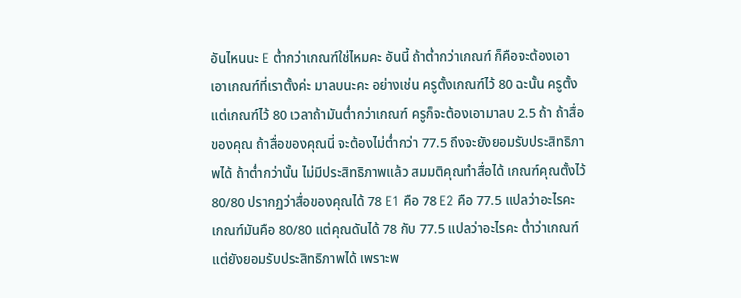อันไหนนะ E ต่ำกว่าเกณฑ์ใช่ไหมคะ อันนี้ ถ้าต่ำกว่าเกณฑ์ ก็คือจะต้องเอา เอาเกณฑ์ที่เราตั้งค่ะ มาลบนะคะ อย่างเช่น ครูตั้งเกณฑ์ไว้ 80 ฉะนั้น ครูตั้งแต่เกณฑ์ไว้ 80 เวลาถ้ามันต่ำกว่าเกณฑ์ ครูก็จะต้องเอามาลบ 2.5 ถ้า ถ้าสื่อของคุณ ถ้าสื่อของคุณนี่ จะต้องไม่ต่ำกว่า 77.5 ถึงจะยังยอมรับประสิทธิภาพได้ ถ้าต่ำกว่านั้น ไม่มีประสิทธิภาพแล้ว สมมติคุณทำสื่อได้ เกณฑ์คุณตั้งไว้ 80/80 ปรากฏว่าสื่อของคุณได้ 78 E1 คือ 78 E2 คือ 77.5 แปลว่าอะไรคะ เกณฑ์มันคือ 80/80 แต่คุณดันได้ 78 กับ 77.5 แปลว่าอะไรคะ ต่ำว่าเกณฑ์ แต่ยังยอมรับประสิทธิภาพได้ เพราะพ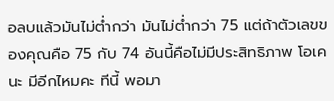อลบแล้วมันไม่ต่ำกว่า มันไม่ต่ำกว่า 75 แต่ถ้าตัวเลขของคุณคือ 75 กับ 74 อันนี้คือไม่มีประสิทธิภาพ โอเคนะ มีอีกไหมคะ ทีนี้ พอมา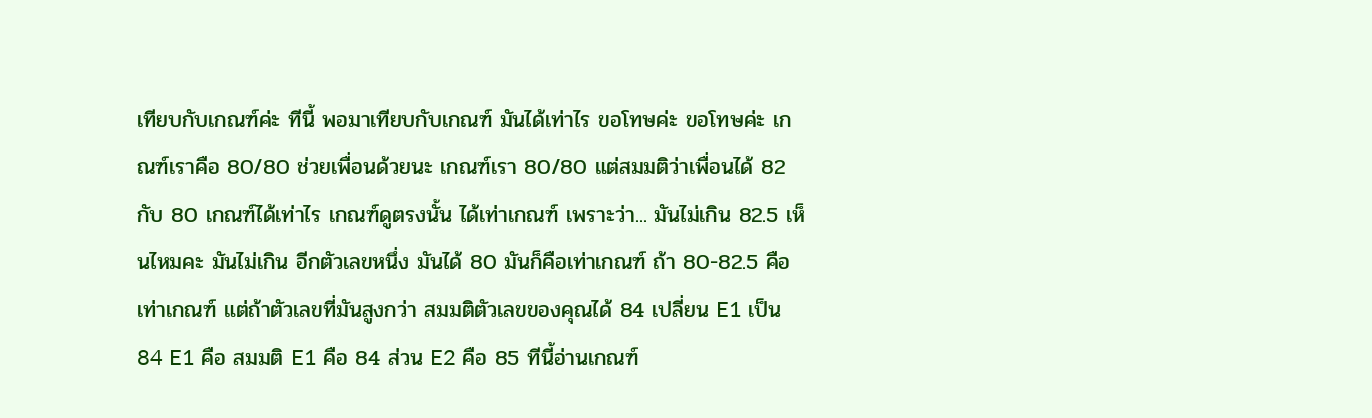เทียบกับเกณฑ์ค่ะ ทีนี้ พอมาเทียบกับเกณฑ์ มันได้เท่าไร ขอโทษค่ะ ขอโทษค่ะ เกณฑ์เราคือ 80/80 ช่วยเพื่อนด้วยนะ เกณฑ์เรา 80/80 แต่สมมติว่าเพื่อนได้ 82 กับ 80 เกณฑ์ได้เท่าไร เกณฑ์ดูตรงนั้น ได้เท่าเกณฑ์ เพราะว่า... มันไม่เกิน 82.5 เห็นไหมคะ มันไม่เกิน อีกตัวเลขหนึ่ง มันได้ 80 มันก็คือเท่าเกณฑ์ ถ้า 80-82.5 คือเท่าเกณฑ์ แต่ถ้าตัวเลขที่มันสูงกว่า สมมติตัวเลขของคุณได้ 84 เปลี่ยน E1 เป็น 84 E1 คือ สมมติ E1 คือ 84 ส่วน E2 คือ 85 ทีนี้อ่านเกณฑ์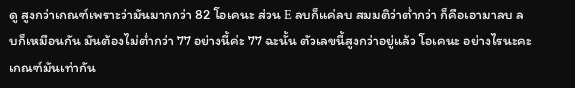ดู สูงกว่าเกณฑ์เพราะว่ามันมากกว่า 82 โอเคนะ ส่วน E ลบก็แค่ลบ สมมติว่าต่ำกว่า ก็คือเอามาลบ ลบก็เหมือนกัน มันต้องไม่ต่ำกว่า 77 อย่างนี้ค่ะ 77 ฉะนั้น ตัวเลขนี้สูงกว่าอยู่แล้ว โอเคนะ อย่างไรนะคะ เกณฑ์มันเท่ากัน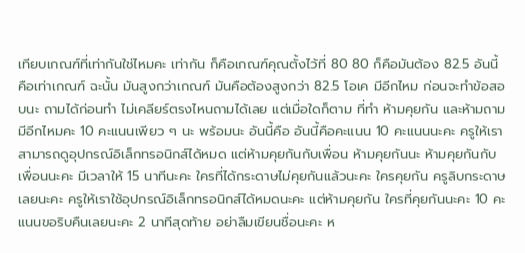เทียบเกณฑ์ที่เท่ากันใช่ไหมคะ เท่ากัน ก็คือเกณฑ์คุณตั้งไว้ที่ 80 80 ก็คือมันต้อง 82.5 อันนี้คือเท่าเกณฑ์ ฉะนั้น มันสูงกว่าเกณฑ์ มันคือต้องสูงกว่า 82.5 โอเค มีอีกไหม ก่อนจะทำข้อสอบนะ ถามได้ก่อนทำ ไม่เคลียร์ตรงไหนถามได้เลย แต่เมื่อใดก็ตาม ที่ทำ ห้ามคุยกัน และห้ามถาม มีอีกไหมคะ 10 คะแนนเพียว ๆ นะ พร้อมนะ อันนี้คือ อันนี้คือคะแนน 10 คะแนนนะคะ ครูให้เราสามารถดูอุปกรณ์อิเล็กทรอนิกส์ได้หมด แต่ห้ามคุยกันกับเพื่อน ห้ามคุยกันนะ ห้ามคุยกันกับเพื่อนนะคะ มีเวลาให้ 15 นาทีนะคะ ใครที่ได้กระดาษไม่คุยกันแล้วนะคะ ใครคุยกัน ครูลิบกระดาษเลยนะคะ ครูให้เราใช้อุปกรณ์อิเล็กทรอนิกส์ได้หมดนะคะ แต่ห้ามคุยกัน ใครที่คุยกันนะคะ 10 คะแนนขอริบคืนเลยนะคะ 2 นาทีสุดท้าย อย่าลืมเขียนชื่อนะคะ ห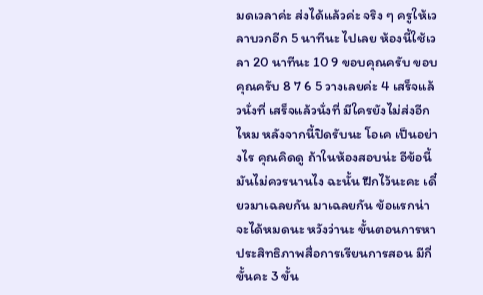มดเวลาค่ะ ส่งได้แล้วค่ะ จริง ๆ ครูให้เวลาบวกอีก 5 นาทีนะ ไปเลย ห้องนี้ใช้เวลา 20 นาทีนะ 10 9 ขอบคุณครับ ขอบคุณครับ 8 7 6 5 วางเลยค่ะ 4 เสร็จแล้วนั่งที่ เสร็จแล้วนั่งที่ มีใครยังไม่ส่งอีกไหม หลังจากนี้ปิดรับนะ โอเค เป็นอย่างไร คุณคิดดู ถ้าในห้องสอบน่ะ อีข้อนี้มันไม่ควรนานไง ฉะนั้น ฝึกไว้นะคะ เดี๋ยวมาเฉลยกัน มาเฉลยกัน ข้อแรกน่าจะได้หมดนะ หวังว่านะ ขั้นตอนการหาประสิทธิภาพสื่อการเรียนการสอน มีกี่ขั้นคะ 3 ขั้น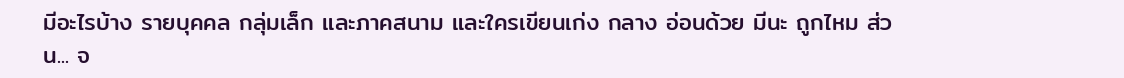มีอะไรบ้าง รายบุคคล กลุ่มเล็ก และภาคสนาม และใครเขียนเก่ง กลาง อ่อนด้วย มีนะ ถูกไหม ส่วน... จ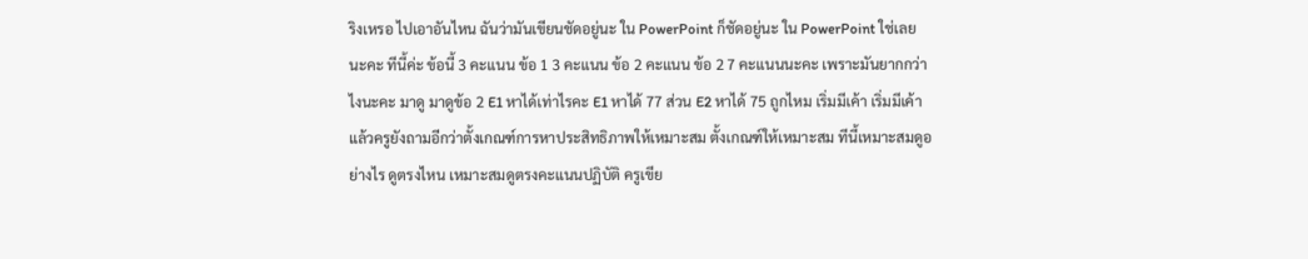ริงเหรอ ไปเอาอันไหน ฉันว่ามันเขียนชัดอยู่นะ ใน PowerPoint ก็ชัดอยู่นะ ใน PowerPoint ใช่เลยนะคะ ทีนี้ค่ะ ข้อนี้ 3 คะแนน ข้อ 1 3 คะแนน ข้อ 2 คะแนน ข้อ 2 7 คะแนนนะคะ เพราะมันยากกว่าไงนะคะ มาดู มาดูข้อ 2 E1 หาได้เท่าไรคะ E1 หาได้ 77 ส่วน E2 หาได้ 75 ถูกไหม เริ่มมีเค้า เริ่มมีเค้า แล้วครูยังถามอีกว่าตั้งเกณฑ์การหาประสิทธิภาพให้เหมาะสม ตั้งเกณฑ์ให้เหมาะสม ทีนี้เหมาะสมดูอย่างไร ดูตรงไหน เหมาะสมดูตรงคะแนนปฏิบัติ ครูเขีย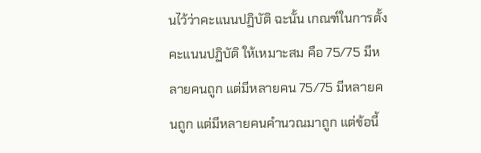นไว้ว่าคะแนนปฏิบัติ ฉะนั้น เกณฑ์ในการตั้งคะแนนปฏิบัติ ให้เหมาะสม คือ 75/75 มีหลายคนถูก แต่มีหลายคน 75/75 มีหลายคนถูก แต่มีหลายคนคำนวณมาถูก แต่ข้อนี้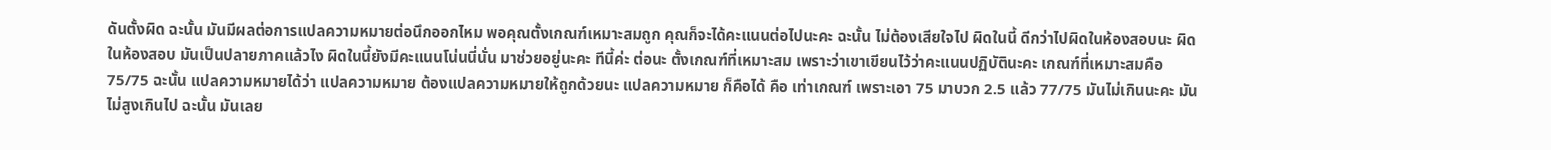ดันตั้งผิด ฉะนั้น มันมีผลต่อการแปลความหมายต่อนึกออกไหม พอคุณตั้งเกณฑ์เหมาะสมถูก คุณก็จะได้คะแนนต่อไปนะคะ ฉะนั้น ไม่ต้องเสียใจไป ผิดในนี้ ดีกว่าไปผิดในห้องสอบนะ ผิดในห้องสอบ มันเป็นปลายภาคแล้วไง ผิดในนี้ยังมีคะแนนโน่นนี่นั่น มาช่วยอยู่นะคะ ทีนี้ค่ะ ต่อนะ ตั้งเกณฑ์ที่เหมาะสม เพราะว่าเขาเขียนไว้ว่าคะแนนปฏิบัตินะคะ เกณฑ์ที่เหมาะสมคือ 75/75 ฉะนั้น แปลความหมายได้ว่า แปลความหมาย ต้องแปลความหมายให้ถูกด้วยนะ แปลความหมาย ก็คือได้ คือ เท่าเกณฑ์ เพราะเอา 75 มาบวก 2.5 แล้ว 77/75 มันไม่เกินนะคะ มันไม่สูงเกินไป ฉะนั้น มันเลย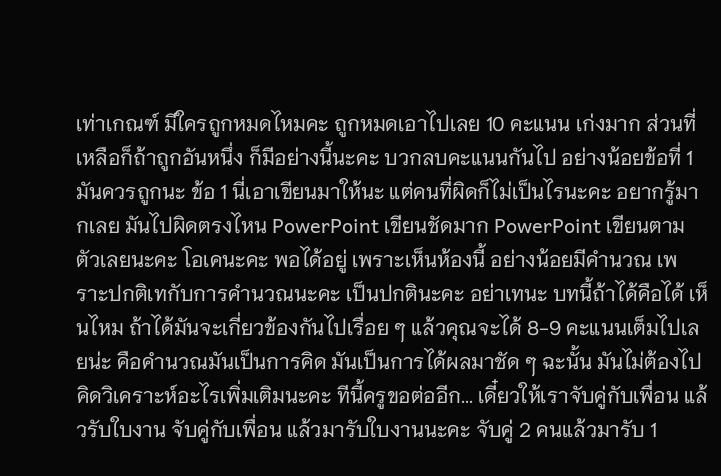เท่าเกณฑ์ มีใครถูกหมดไหมคะ ถูกหมดเอาไปเลย 10 คะแนน เก่งมาก ส่วนที่เหลือก็ถ้าถูกอันหนึ่ง ก็มีอย่างนี้นะคะ บวกลบคะแนนกันไป อย่างน้อยข้อที่ 1 มันควรถูกนะ ข้อ 1 นี่เอาเขียนมาให้นะ แต่คนที่ผิดก็ไม่เป็นไรนะคะ อยากรู้มากเลย มันไปผิดตรงไหน PowerPoint เขียนชัดมาก PowerPoint เขียนตามตัวเลยนะคะ โอเคนะคะ พอได้อยู่ เพราะเห็นห้องนี้ อย่างน้อยมีคำนวณ เพราะปกติเทกับการคำนวณนะคะ เป็นปกตินะคะ อย่าเทนะ บทนี้ถ้าได้คือได้ เห็นไหม ถ้าได้มันจะเกี่ยวข้องกันไปเรื่อย ๆ แล้วคุณจะได้ 8-9 คะแนนเต็มไปเลยน่ะ คือคำนวณมันเป็นการคิด มันเป็นการได้ผลมาชัด ๆ ฉะนั้น มันไม่ต้องไปคิดวิเคราะห์อะไรเพิ่มเติมนะคะ ทีนี้ครูขอต่ออีก... เดี๋ยวให้เราจับคู่กับเพื่อน แล้วรับใบงาน จับคู่กับเพื่อน แล้วมารับใบงานนะคะ จับคู่ 2 คนแล้วมารับ 1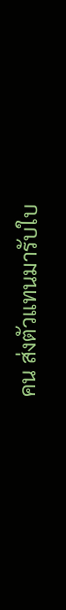คน ส่งตัวแทนมารับใบ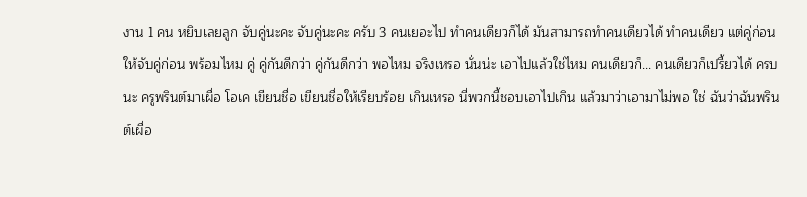งาน 1 คน หยิบเลยลูก จับคู่นะคะ จับคู่นะคะ ครับ 3 คนเยอะไป ทำคนเดียวก็ได้ มันสามารถทำคนเดียวได้ ทำคนเดียว แต่คู่ก่อน ให้จับคู่ก่อน พร้อมไหม คู่ คู่กันดีกว่า คู่กันดีกว่า พอไหม จริงเหรอ นั่นน่ะ เอาไปแล้วใช่ไหม คนเดียวก็... คนเดียวก็เปรี้ยวได้ ครบนะ ครูพรินต์มาเผื่อ โอเค เขียนชื่อ เขียนชื่อให้เรียบร้อย เกินเหรอ นี่พวกนี้ชอบเอาไปเกิน แล้วมาว่าเอามาไม่พอ ใช่ ฉันว่าฉันพรินต์เผื่อ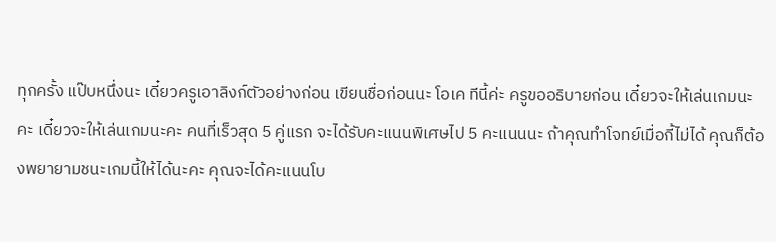ทุกครั้ง แป๊บหนึ่งนะ เดี๋ยวครูเอาลิงก์ตัวอย่างก่อน เขียนชื่อก่อนนะ โอเค ทีนี้ค่ะ ครูขออธิบายก่อน เดี๋ยวจะให้เล่นเกมนะคะ เดี๋ยวจะให้เล่นเกมนะคะ คนที่เร็วสุด 5 คู่แรก จะได้รับคะแนนพิเศษไป 5 คะแนนนะ ถ้าคุณทำโจทย์เมื่อกี้ไม่ได้ คุณก็ต้องพยายามชนะเกมนี้ให้ได้นะคะ คุณจะได้คะแนนโบ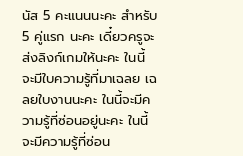นัส 5 คะแนนนะคะ สำหรับ 5 คู่แรก นะคะ เดี๋ยวครูจะส่งลิงก์เกมให้นะคะ ในนี้ จะมีใบความรู้ที่มาเฉลย เฉลยใบงานนะคะ ในนี้จะมีความรู้ที่ซ่อนอยู่นะคะ ในนี้จะมีความรู้ที่ซ่อน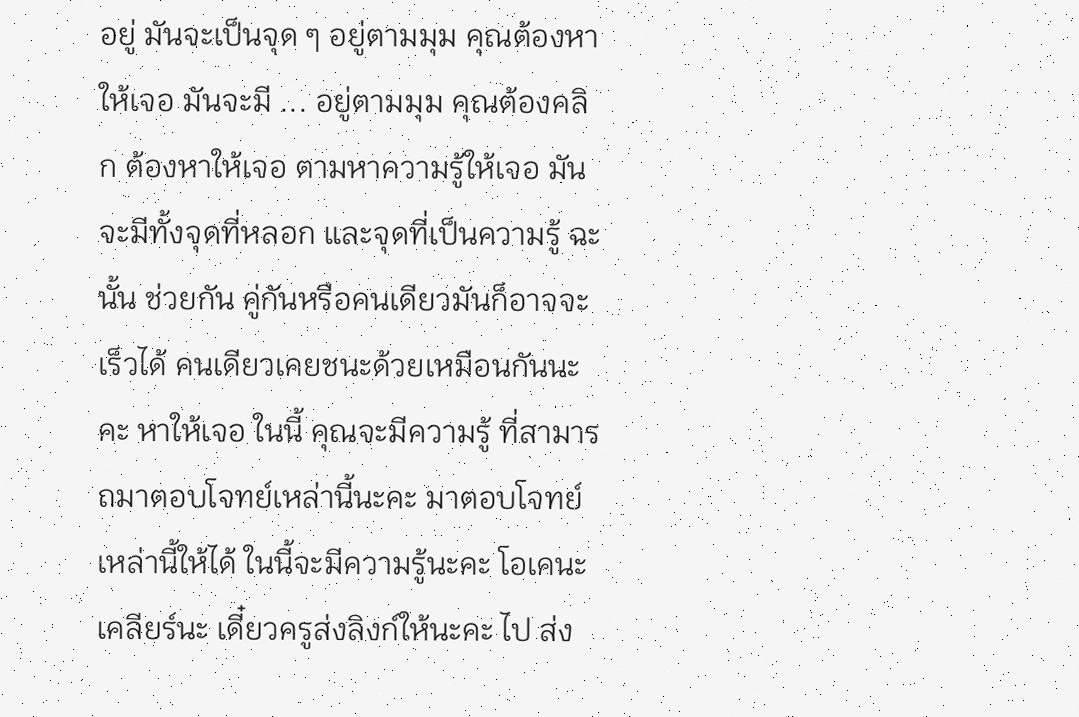อยู่ มันจะเป็นจุด ๆ อยู่ตามมุม คุณต้องหาให้เจอ มันจะมี ... อยู่ตามมุม คุณต้องคลิก ต้องหาให้เจอ ตามหาความรู้ให้เจอ มันจะมีทั้งจุดที่หลอก และจุดที่เป็นความรู้ ฉะนั้น ช่วยกัน คู่กันหรือคนเดียวมันก็อาจจะเร็วได้ คนเดียวเคยชนะด้วยเหมือนกันนะคะ หาให้เจอ ในนี้ คุณจะมีความรู้ ที่สามารถมาตอบโจทย์เหล่านี้นะคะ มาตอบโจทย์เหล่านี้ให้ได้ ในนี้จะมีความรู้นะคะ โอเคนะ เคลียร์นะ เดี๋ยวครูส่งลิงก์ให้นะคะ ไป ส่ง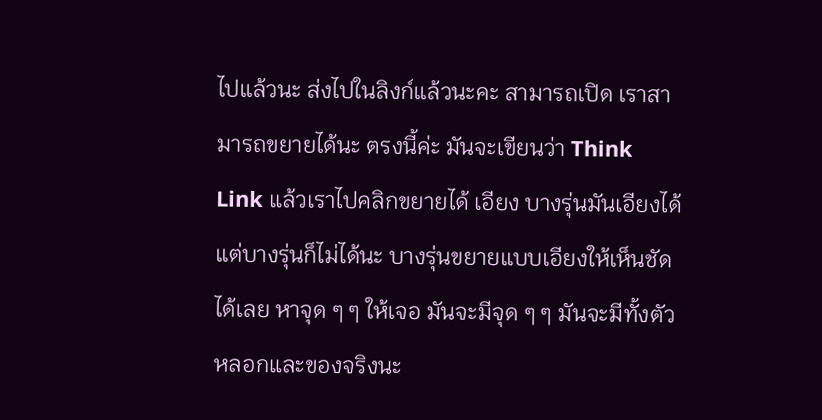ไปแล้วนะ ส่งไปในลิงก์แล้วนะคะ สามารถเปิด เราสามารถขยายได้นะ ตรงนี้ค่ะ มันจะเขียนว่า Think Link แล้วเราไปคลิกขยายได้ เอียง บางรุ่นมันเอียงได้ แต่บางรุ่นก็ไม่ได้นะ บางรุ่นขยายแบบเอียงให้เห็นชัดได้เลย หาจุด ๆ ๆ ให้เจอ มันจะมีจุด ๆ ๆ มันจะมีทั้งตัวหลอกและของจริงนะ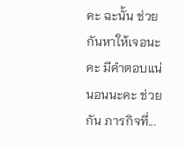คะ ฉะนั้น ช่วยกันหาให้เจอนะคะ มีคำตอบแน่นอนนะคะ ช่วยกัน ภารกิจที่...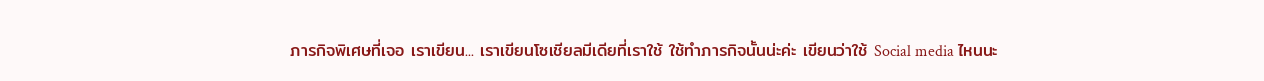ภารกิจพิเศษที่เจอ เราเขียน... เราเขียนโซเชียลมีเดียที่เราใช้ ใช้ทำภารกิจนั้นน่ะค่ะ เขียนว่าใช้ Social media ไหนนะ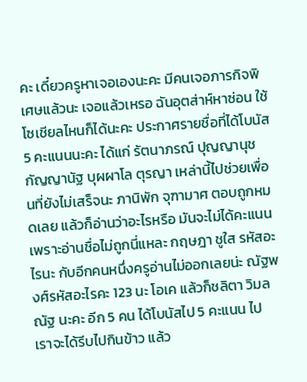คะ เดี๋ยวครูหาเจอเองนะคะ มีคนเจอภารกิจพิเศษแล้วนะ เจอแล้วเหรอ ฉันอุตส่าห์หาซ่อน ใช้โซเชียลไหนก็ได้นะคะ ประกาศรายชื่อที่ได้โบนัส 5 คะแนนนะคะ ได้แก่ รัตนาภรณ์ ปุญญานุช กัญญานัฐ บุผผาโล ตุรญา เหล่านี้ไปช่วยเพื่อนที่ยังไม่เสร็จนะ ภานิพัก จุฑามาศ ตอบถูกหมดเลย แล้วก็อ่านว่าอะไรหรือ มันจะไม่ได้คะแนน เพราะอ่านชื่อไม่ถูกนี่แหละ กฤษฎา ชูใส รหัสอะไรนะ กับอีกคนหนึ่งครูอ่านไม่ออกเลยน่ะ ณัฐพงศ์รหัสอะไรคะ 123 นะ โอเค แล้วก็ชลิตา วิมลณัฐ นะคะ อีก 5 คน ได้โบนัสไป 5 คะแนน ไป เราจะได้รีบไปกินข้าว แล้ว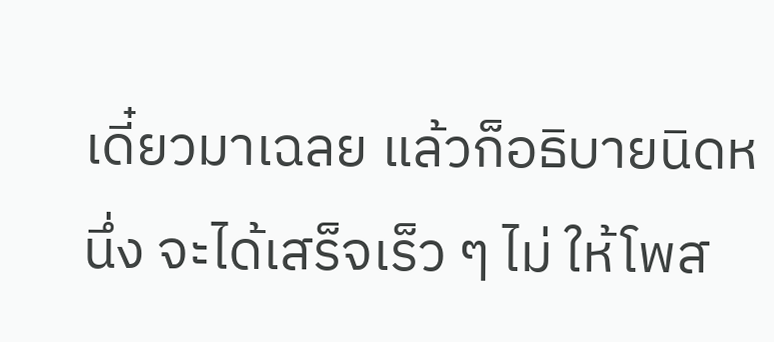เดี๋ยวมาเฉลย แล้วก็อธิบายนิดหนึ่ง จะได้เสร็จเร็ว ๆ ไม่ ให้โพส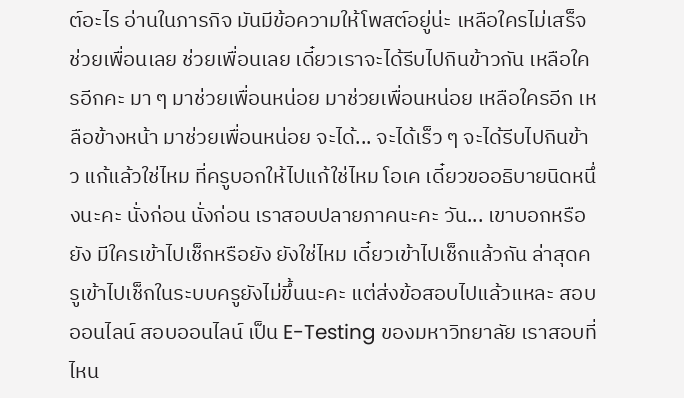ต์อะไร อ่านในภารกิจ มันมีข้อความให้โพสต์อยู่น่ะ เหลือใครไม่เสร็จ ช่วยเพื่อนเลย ช่วยเพื่อนเลย เดี๋ยวเราจะได้รีบไปกินข้าวกัน เหลือใครอีกคะ มา ๆ มาช่วยเพื่อนหน่อย มาช่วยเพื่อนหน่อย เหลือใครอีก เหลือข้างหน้า มาช่วยเพื่อนหน่อย จะได้... จะได้เร็ว ๆ จะได้รีบไปกินข้าว แก้แล้วใช่ไหม ที่ครูบอกให้ไปแก้ใช่ไหม โอเค เดี๋ยวขออธิบายนิดหนึ่งนะคะ นั่งก่อน นั่งก่อน เราสอบปลายภาคนะคะ วัน... เขาบอกหรือยัง มีใครเข้าไปเช็กหรือยัง ยังใช่ไหม เดี๋ยวเข้าไปเช็กแล้วกัน ล่าสุดครูเข้าไปเช็กในระบบครูยังไม่ขึ้นนะคะ แต่ส่งข้อสอบไปแล้วแหละ สอบออนไลน์ สอบออนไลน์ เป็น E-Testing ของมหาวิทยาลัย เราสอบที่ไหน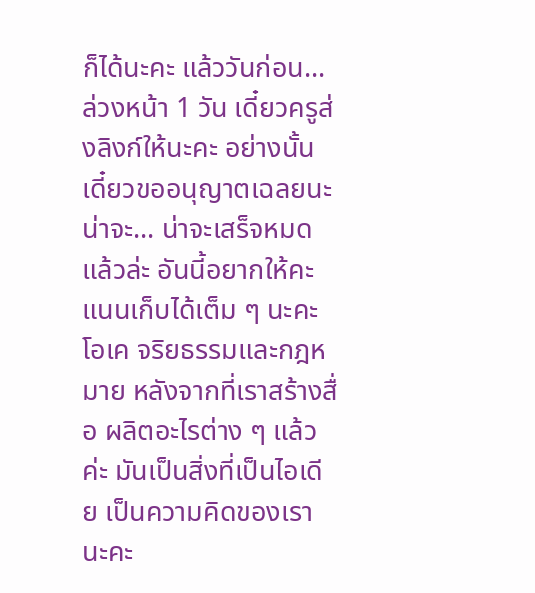ก็ได้นะคะ แล้ววันก่อน... ล่วงหน้า 1 วัน เดี๋ยวครูส่งลิงก์ให้นะคะ อย่างนั้นเดี๋ยวขออนุญาตเฉลยนะ น่าจะ... น่าจะเสร็จหมดแล้วล่ะ อันนี้อยากให้คะแนนเก็บได้เต็ม ๆ นะคะ โอเค จริยธรรมและกฎหมาย หลังจากที่เราสร้างสื่อ ผลิตอะไรต่าง ๆ แล้วค่ะ มันเป็นสิ่งที่เป็นไอเดีย เป็นความคิดของเรานะคะ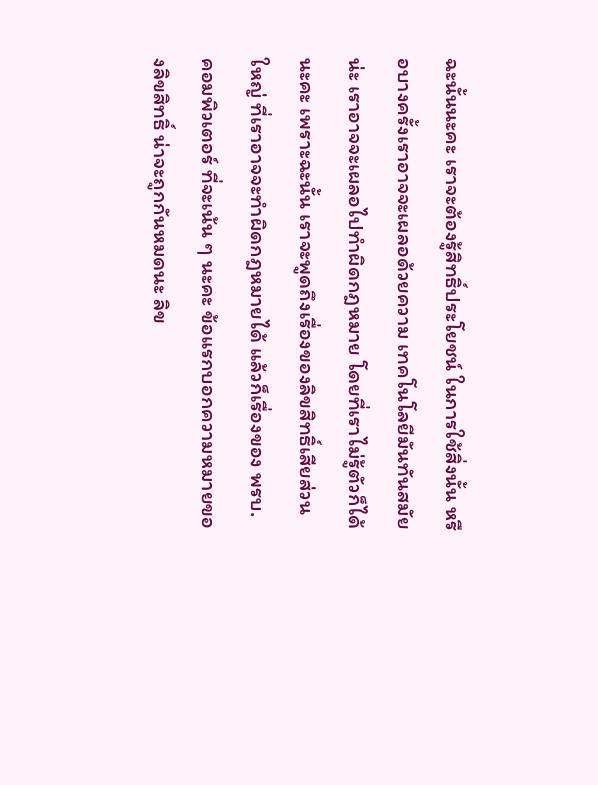ฉะนั้นนะคะ เราจะต้องรู้สิทธิ์ประโยชน์ ในการใช้สิ่งนั้น หรือบางครั้งเราอาจจะเผลอด้วยความ เทคโนโลยีมันทันสมัยน่ะ เราอาจจะเผลอไปทำผิดกฎหมาย โดยที่เราไม่รู้ตัวก็ได้นะคะ เพราะฉะนั้น เราจะพูดถึงเรื่องของลิขสิทธิ์เสียส่วนใหญ่ ที่เราอาจจะทำผิดกฎหมายได้ แล้วก็เรื่องของ พรบ. คอมพิวเตอร์ ที่จะเน้น ๆ นะคะ ข้อแรกบอกความหมายของลิขสิทธิ์ น่าจะถูกกันหมดนะ ลิข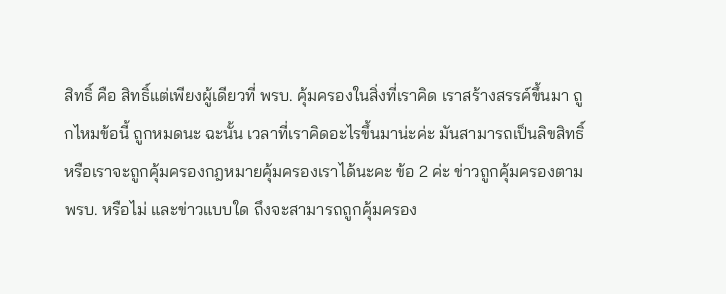สิทธิ์ คือ สิทธิ์แต่เพียงผู้เดียวที่ พรบ. คุ้มครองในสิ่งที่เราคิด เราสร้างสรรค์ขึ้นมา ถูกไหมข้อนี้ ถูกหมดนะ ฉะนั้น เวลาที่เราคิดอะไรขึ้นมาน่ะค่ะ มันสามารถเป็นลิขสิทธิ์ หรือเราจะถูกคุ้มครองกฎหมายคุ้มครองเราได้นะคะ ข้อ 2 ค่ะ ข่าวถูกคุ้มครองตาม พรบ. หรือไม่ และข่าวแบบใด ถึงจะสามารถถูกคุ้มครอง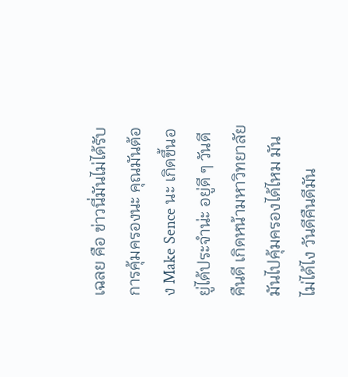เฉลย คือ ข่าวนี่มันไม่ได้รับการคุ้มครองนะ คุณมันต้อง Make Sence นะ เกิดขึ้นอยู่ได้ประจำน่ะ อยู่ดี ๆ วันดีคืนดี เกิดหน้ามหาวิทยาลัย มันไปคุ้มครองได้ไหม มันไม่ได้ไง วันดีคืนดีมัน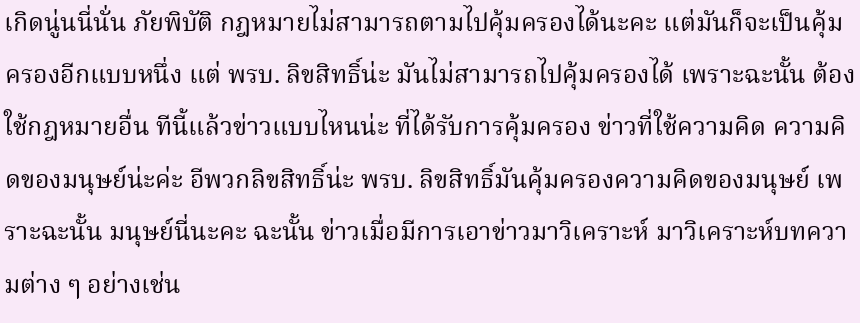เกิดนู่นนี่นั่น ภัยพิบัติ กฎหมายไม่สามารถตามไปคุ้มครองได้นะคะ แต่มันก็จะเป็นคุ้มครองอีกแบบหนึ่ง แต่ พรบ. ลิขสิทธิ์น่ะ มันไม่สามารถไปคุ้มครองได้ เพราะฉะนั้น ต้องใช้กฎหมายอื่น ทีนี้แล้วข่าวแบบไหนน่ะ ที่ได้รับการคุ้มครอง ข่าวที่ใช้ความคิด ความคิดของมนุษย์น่ะค่ะ อีพวกลิขสิทธิ์น่ะ พรบ. ลิขสิทธิ์มันคุ้มครองความคิดของมนุษย์ เพราะฉะนั้น มนุษย์นี่นะคะ ฉะนั้น ข่าวเมื่อมีการเอาข่าวมาวิเคราะห์ มาวิเคราะห์บทความต่าง ๆ อย่างเช่น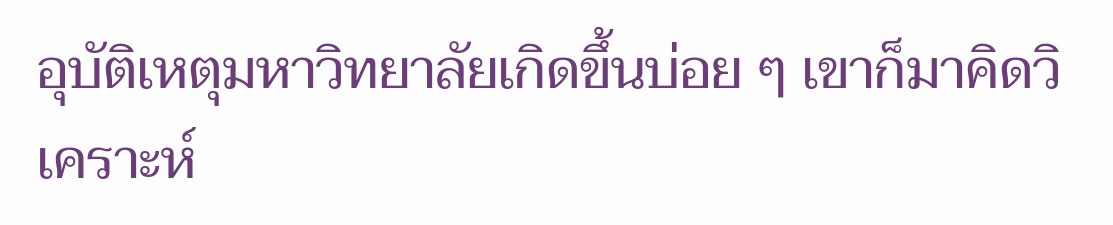อุบัติเหตุมหาวิทยาลัยเกิดขึ้นบ่อย ๆ เขาก็มาคิดวิเคราะห์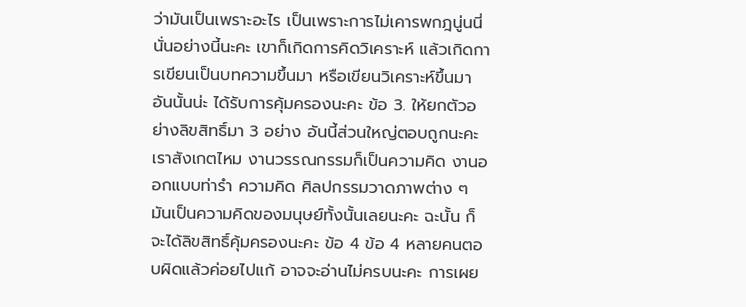ว่ามันเป็นเพราะอะไร เป็นเพราะการไม่เคารพกฎนู่นนี่นั่นอย่างนี้นะคะ เขาก็เกิดการคิดวิเคราะห์ แล้วเกิดการเขียนเป็นบทความขึ้นมา หรือเขียนวิเคราะห์ขึ้นมา อันนั้นน่ะ ได้รับการคุ้มครองนะคะ ข้อ 3. ให้ยกตัวอย่างลิขสิทธิ์มา 3 อย่าง อันนี้ส่วนใหญ่ตอบถูกนะคะ เราสังเกตไหม งานวรรณกรรมก็เป็นความคิด งานออกแบบท่ารำ ความคิด ศิลปกรรมวาดภาพต่าง ๆ มันเป็นความคิดของมนุษย์ทั้งนั้นเลยนะคะ ฉะนั้น ก็จะได้ลิขสิทธิ์คุ้มครองนะคะ ข้อ 4 ข้อ 4 หลายคนตอบผิดแล้วค่อยไปแก้ อาจจะอ่านไม่ครบนะคะ การเผย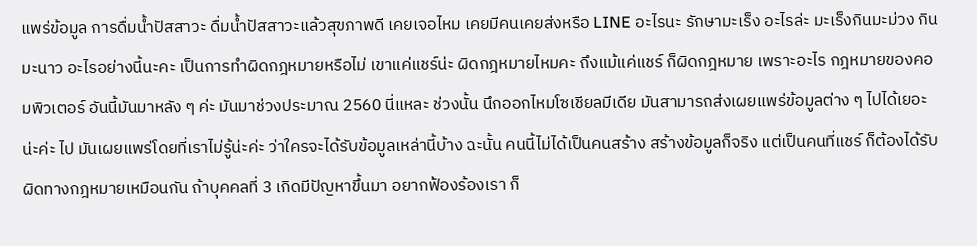แพร่ข้อมูล การดื่มน้ำปัสสาวะ ดื่มน้ำปัสสาวะแล้วสุขภาพดี เคยเจอไหม เคยมีคนเคยส่งหรือ LINE อะไรนะ รักษามะเร็ง อะไรล่ะ มะเร็งกินมะม่วง กินมะนาว อะไรอย่างนี้นะคะ เป็นการทำผิดกฎหมายหรือไม่ เขาแค่แชร์น่ะ ผิดกฎหมายไหมคะ ถึงแม้แค่แชร์ ก็ผิดกฎหมาย เพราะอะไร กฎหมายของคอมพิวเตอร์ อันนี้มันมาหลัง ๆ ค่ะ มันมาช่วงประมาณ 2560 นี่แหละ ช่วงนั้น นึกออกไหมโซเชียลมีเดีย มันสามารถส่งเผยแพร่ข้อมูลต่าง ๆ ไปได้เยอะน่ะค่ะ ไป มันเผยแพร่โดยที่เราไม่รู้น่ะค่ะ ว่าใครจะได้รับข้อมูลเหล่านี้บ้าง ฉะนั้น คนนี้ไม่ได้เป็นคนสร้าง สร้างข้อมูลก็จริง แต่เป็นคนที่แชร์ ก็ต้องได้รับผิดทางกฎหมายเหมือนกัน ถ้าบุคคลที่ 3 เกิดมีปัญหาขึ้นมา อยากฟ้องร้องเรา ก็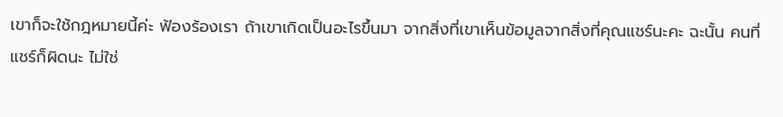เขาก็จะใช้กฎหมายนี้ค่ะ ฟ้องร้องเรา ถ้าเขาเกิดเป็นอะไรขึ้นมา จากสิ่งที่เขาเห็นข้อมูลจากสิ่งที่คุณแชร์นะคะ ฉะนั้น คนที่แชร์ก็ผิดนะ ไม่ใช่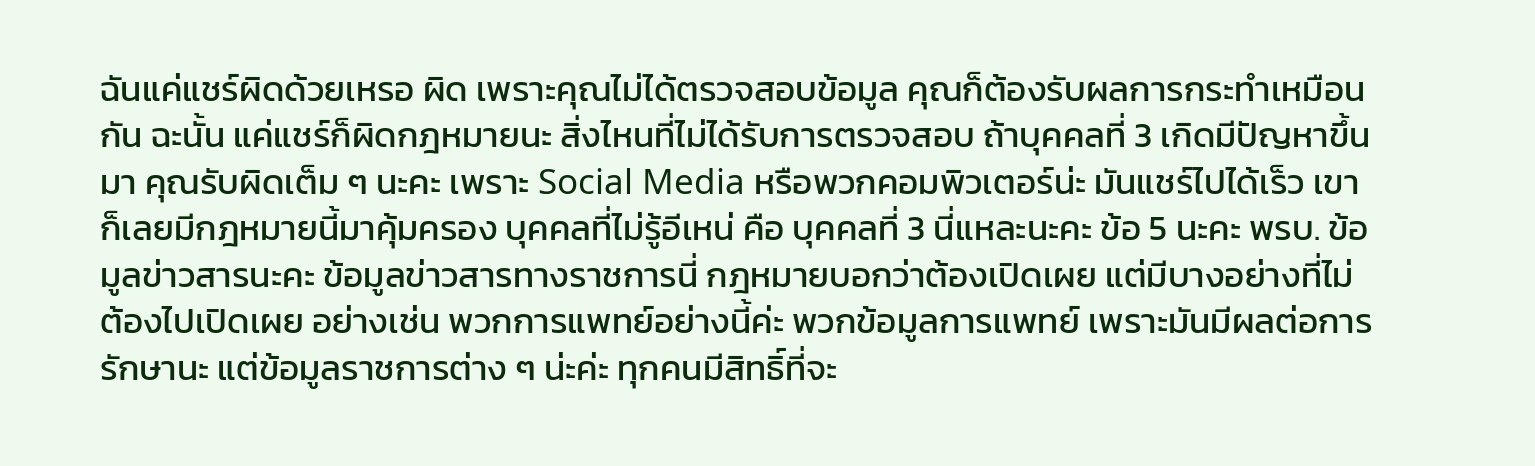ฉันแค่แชร์ผิดด้วยเหรอ ผิด เพราะคุณไม่ได้ตรวจสอบข้อมูล คุณก็ต้องรับผลการกระทำเหมือนกัน ฉะนั้น แค่แชร์ก็ผิดกฎหมายนะ สิ่งไหนที่ไม่ได้รับการตรวจสอบ ถ้าบุคคลที่ 3 เกิดมีปัญหาขึ้นมา คุณรับผิดเต็ม ๆ นะคะ เพราะ Social Media หรือพวกคอมพิวเตอร์น่ะ มันแชร์ไปได้เร็ว เขาก็เลยมีกฎหมายนี้มาคุ้มครอง บุคคลที่ไม่รู้อีเหน่ คือ บุคคลที่ 3 นี่แหละนะคะ ข้อ 5 นะคะ พรบ. ข้อมูลข่าวสารนะคะ ข้อมูลข่าวสารทางราชการนี่ กฎหมายบอกว่าต้องเปิดเผย แต่มีบางอย่างที่ไม่ต้องไปเปิดเผย อย่างเช่น พวกการแพทย์อย่างนี้ค่ะ พวกข้อมูลการแพทย์ เพราะมันมีผลต่อการรักษานะ แต่ข้อมูลราชการต่าง ๆ น่ะค่ะ ทุกคนมีสิทธิ์ที่จะ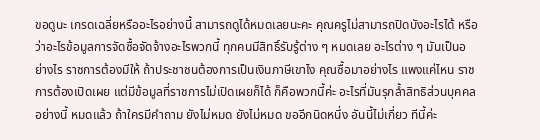ขอดูนะ เกรดเฉลี่ยหรืออะไรอย่างนี้ สามารถดูได้หมดเลยนะคะ คุณครูไม่สามารถปิดบังอะไรได้ หรือว่าอะไรข้อมูลการจัดซื้อจัดจ้างอะไรพวกนี้ ทุกคนมีสิทธิ์รับรู้ต่าง ๆ หมดเลย อะไรต่าง ๆ มันเป็นอย่างไร ราชการต้องมีให้ ถ้าประชาชนต้องการเป็นเงินภาษีเขาไง คุณซื้อมาอย่างไร แพงแค่ไหน ราชการต้องเปิดเผย แต่มีข้อมูลที่ราชการไม่เปิดเผยก็ได้ ก็คือพวกนี้ค่ะ อะไรที่มันรุกล้ำสิทธิส่วนบุคคลอย่างนี้ หมดแล้ว ถ้าใครมีคำถาม ยังไม่หมด ยังไม่หมด ขออีกนิดหนึ่ง อันนี้ไม่เกี่ยว ทีนี้ค่ะ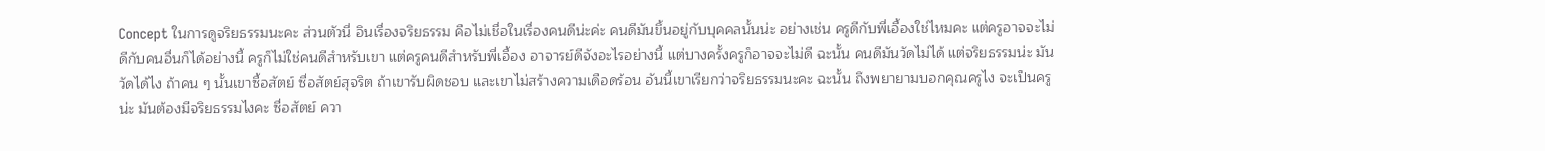Concept ในการดูจริยธรรมนะคะ ส่วนตัวนี่ อินเรื่องจริยธรรม คือไม่เชื่อในเรื่องคนดีน่ะค่ะ คนดีมันขึ้นอยู่กับบุคคลนั้นน่ะ อย่างเช่น ครูดีกับพี่เอื้องใช่ไหมคะ แต่ครูอาจจะไม่ดีกับคนอื่นก็ได้อย่างนี้ ครูก็ไม่ใช่คนดีสำหรับเขา แต่ครูคนดีสำหรับพี่เอื้อง อาจารย์ดีจังอะไรอย่างนี้ แต่บางครั้งครูก็อาจจะไม่ดี ฉะนั้น คนดีมันวัดไม่ได้ แต่จริยธรรมน่ะ มันวัดได้ไง ถ้าคน ๆ นั้นเขาซื้อสัตย์ ซื่อสัตย์สุจริต ถ้าเขารับผิดชอบ และเขาไม่สร้างความเดือดร้อน อันนี้เขาเรียกว่าจริยธรรมนะคะ ฉะนั้น ถึงพยายามบอกคุณครูไง จะเป็นครูน่ะ มันต้องมีจริยธรรมไงคะ ซื่อสัตย์ ควา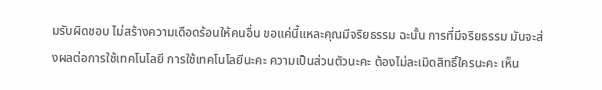มรับผิดชอบ ไม่สร้างความเดือดร้อนให้คนอื่น ขอแค่นี้แหละคุณมีจริยธรรม ฉะนั้น การที่มีจริยธรรม มันจะส่งผลต่อการใช้เทคโนโลยี การใช้เทคโนโลยีนะคะ ความเป็นส่วนตัวนะคะ ต้องไม่ละเมิดสิทธิ์ใครนะคะ เห็น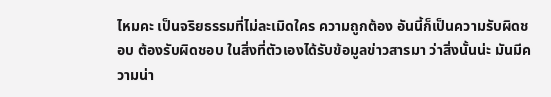ไหมคะ เป็นจริยธรรมที่ไม่ละเมิดใคร ความถูกต้อง อันนี้ก็เป็นความรับผิดชอบ ต้องรับผิดชอบ ในสิ่งที่ตัวเองได้รับข้อมูลข่าวสารมา ว่าสิ่งนั้นน่ะ มันมีความน่า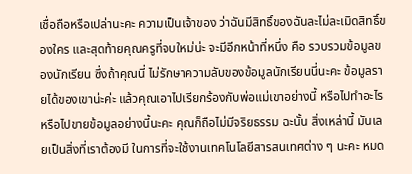เชื่อถือหรือเปล่านะคะ ความเป็นเจ้าของ ว่าฉันมีสิทธิ์ของฉันละไม่ละเมิดสิทธิ์ของใคร และสุดท้ายคุณครูที่จบใหม่น่ะ จะมีอีกหน้าที่หนึ่ง คือ รวบรวมข้อมูลของนักเรียน ซึ่งถ้าคุณนี่ ไม่รักษาความลับของข้อมูลนักเรียนนี่นะคะ ข้อมูลรายได้ของเขาน่ะค่ะ แล้วคุณเอาไปเรียกร้องกับพ่อแม่เขาอย่างนี้ หรือไปทำอะไร หรือไปขายข้อมูลอย่างนี้นะคะ คุณก็ถือไม่มีจริยธรรม ฉะนั้น สิ่งเหล่านี้ มันเลยเป็นสิ่งที่เราต้องมี ในการที่จะใช้งานเทคโนโลยีสารสนเทศต่าง ๆ นะคะ หมด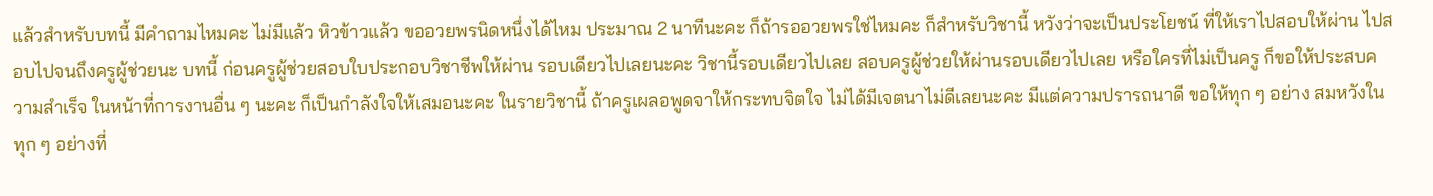แล้วสำหรับบทนี้ มีคำถามไหมคะ ไม่มีแล้ว หิวข้าวแล้ว ขออวยพรนิดหนึ่งได้ไหม ประมาณ 2 นาทีนะคะ ก็ถ้ารออวยพรใช่ไหมคะ ก็สำหรับวิชานี้ หวังว่าจะเป็นประโยชน์ ที่ให้เราไปสอบให้ผ่าน ไปสอบไปจนถึงครูผู้ช่วยนะ บทนี้ ก่อนครูผู้ช่วยสอบใบประกอบวิชาชีพให้ผ่าน รอบเดียวไปเลยนะคะ วิชานี้รอบเดียวไปเลย สอบครูผู้ช่วยให้ผ่านรอบเดียวไปเลย หรือใครที่ไม่เป็นครู ก็ขอให้ประสบความสำเร็จ ในหน้าที่การงานอื่น ๆ นะคะ ก็เป็นกำลังใจให้เสมอนะคะ ในรายวิชานี้ ถ้าครูเผลอพูดจาให้กระทบจิตใจ ไม่ได้มีเจตนาไม่ดีเลยนะคะ มีแต่ความปรารถนาดี ขอให้ทุก ๆ อย่าง สมหวังในทุก ๆ อย่างที่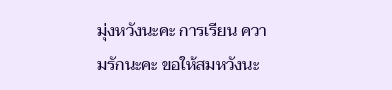มุ่งหวังนะคะ การเรียน ความรักนะคะ ขอให้สมหวังนะ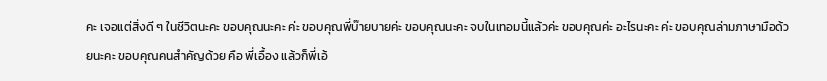คะ เจอแต่สิ่งดี ๆ ในชีวิตนะคะ ขอบคุณนะคะ ค่ะ ขอบคุณพี่บ๊ายบายค่ะ ขอบคุณนะคะ จบในเทอมนี้แล้วค่ะ ขอบคุณค่ะ อะไรนะคะ ค่ะ ขอบคุณล่ามภาษามือด้วยนะคะ ขอบคุณคนสำคัญด้วย คือ พี่เอื้อง แล้วก็พี่เอ้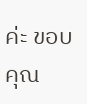ค่ะ ขอบคุณ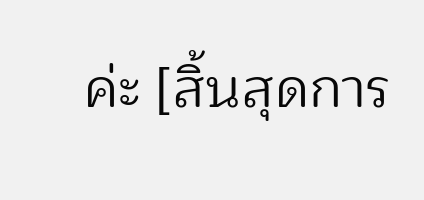ค่ะ [สิ้นสุดการ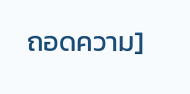ถอดความ]